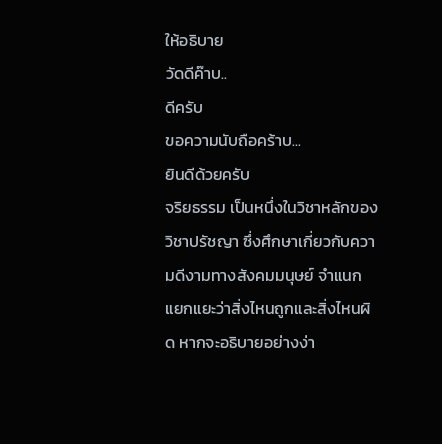ให้อธิบาย
วัดดีค๊าบ..
ดีครับ
ขอความนับถือคร้าบ...
ยินดีด้วยครับ
จริยธรรม เป็นหนึ่งในวิชาหลักของ วิชาปรัชญา ซึ่งศึกษาเกี่ยวกับความดีงามทางสังคมมนุษย์ จำแนกแยกแยะว่าสิ่งไหนถูกและสิ่งไหนผิด หากจะอธิบายอย่างง่า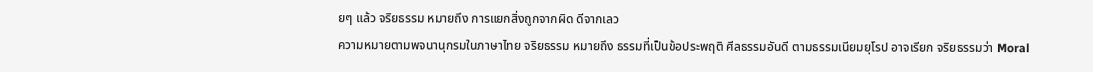ยๆ แล้ว จริยธรรม หมายถึง การแยกสิ่งถูกจากผิด ดีจากเลว
ความหมายตามพจนานุกรมในภาษาไทย จริยธรรม หมายถึง ธรรมที่เป็นข้อประพฤติ ศีลธรรมอันดี ตามธรรมเนียมยุโรป อาจเรียก จริยธรรมว่า Moral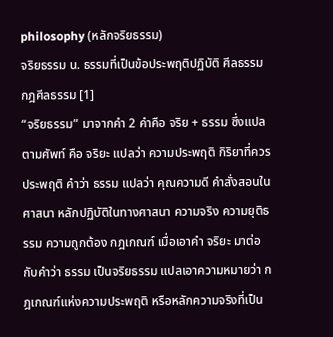philosophy (หลักจริยธรรม)
จริยธรรม น. ธรรมที่เป็นข้อประพฤติปฏิบัติ ศีลธรรม กฎศีลธรรม [1]
“จริยธรรม” มาจากคำ 2 คำคือ จริย + ธรรม ซึ่งแปลตามศัพท์ คือ จริยะ แปลว่า ความประพฤติ กิริยาที่ควรประพฤติ คำว่า ธรรม แปลว่า คุณความดี คำสั่งสอนในศาสนา หลักปฏิบัติในทางศาสนา ความจริง ความยุติธรรม ความถูกต้อง กฎเกณฑ์ เมื่อเอาคำ จริยะ มาต่อกับคำว่า ธรรม เป็นจริยธรรม แปลเอาความหมายว่า กฎเกณฑ์แห่งความประพฤติ หรือหลักความจริงที่เป็น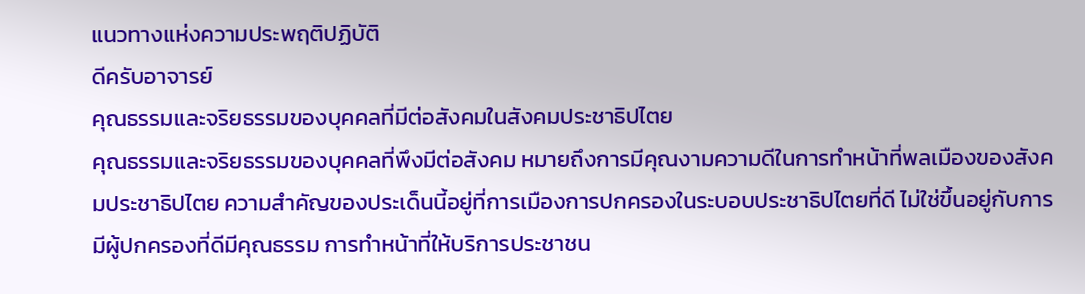แนวทางแห่งความประพฤติปฏิบัติ
ดีครับอาจารย์
คุณธรรมและจริยธรรมของบุคคลที่มีต่อสังคมในสังคมประชาธิปไตย
คุณธรรมและจริยธรรมของบุคคลที่พึงมีต่อสังคม หมายถึงการมีคุณงามความดีในการทำหน้าที่พลเมืองของสังคมประชาธิปไตย ความสำคัญของประเด็นนี้อยู่ที่การเมืองการปกครองในระบอบประชาธิปไตยที่ดี ไม่ใช่ขึ้นอยู่กับการมีผู้ปกครองที่ดีมีคุณธรรม การทำหน้าที่ให้บริการประชาชน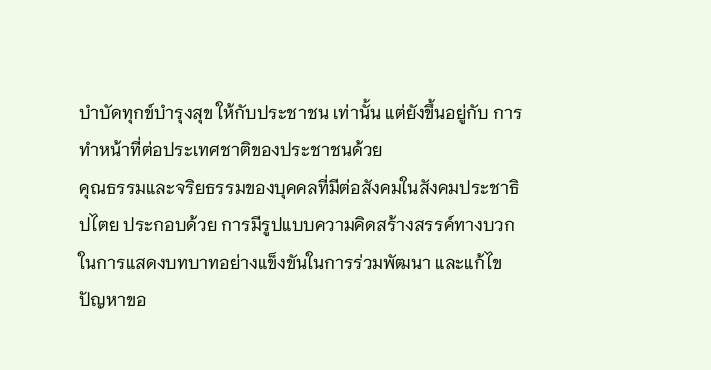บำบัดทุกข์บำรุงสุข ให้กับประชาชน เท่านั้น แต่ยังขึ้นอยู่กับ การทำหน้าที่ต่อประเทศชาติของประชาชนด้วย
คุณธรรมและจริยธรรมของบุคคลที่มีต่อสังคมในสังคมประชาธิปไตย ประกอบด้วย การมีรูปแบบความคิดสร้างสรรค์ทางบวกในการแสดงบทบาทอย่างแข็งขันในการร่วมพัฒนา และแก้ไขปัญหาขอ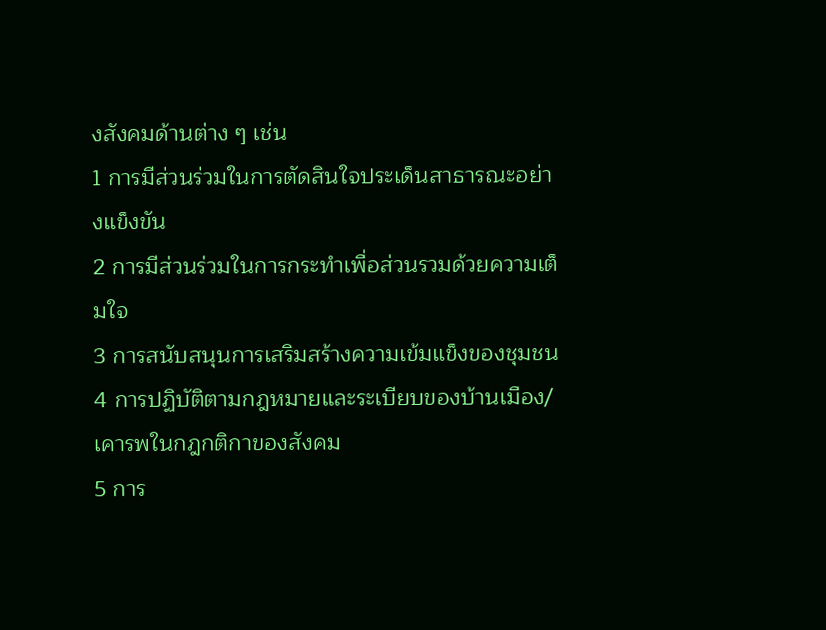งสังคมด้านต่าง ๆ เช่น
1 การมีส่วนร่วมในการตัดสินใจประเด็นสาธารณะอย่างแข็งขัน
2 การมีส่วนร่วมในการกระทำเพื่อส่วนรวมด้วยความเต็มใจ
3 การสนับสนุนการเสริมสร้างความเข้มแข็งของชุมชน
4 การปฏิบัติตามกฎหมายและระเบียบของบ้านเมือง/เคารพในกฎกติกาของสังคม
5 การ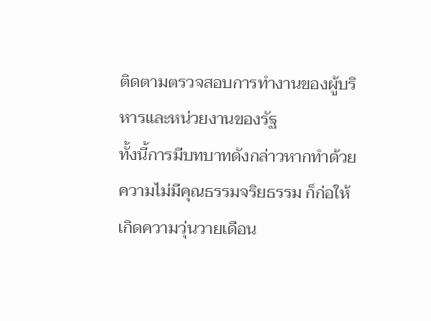ติดตามตรวจสอบการทำงานของผู้บริหารและหน่วยงานของรัฐ
ทั้งนี้การมีบทบาทดังกล่าวหากทำด้วยความไม่มีคุณธรรมจริยธรรม ก็ก่อให้เกิดความวุ่นวายเดือน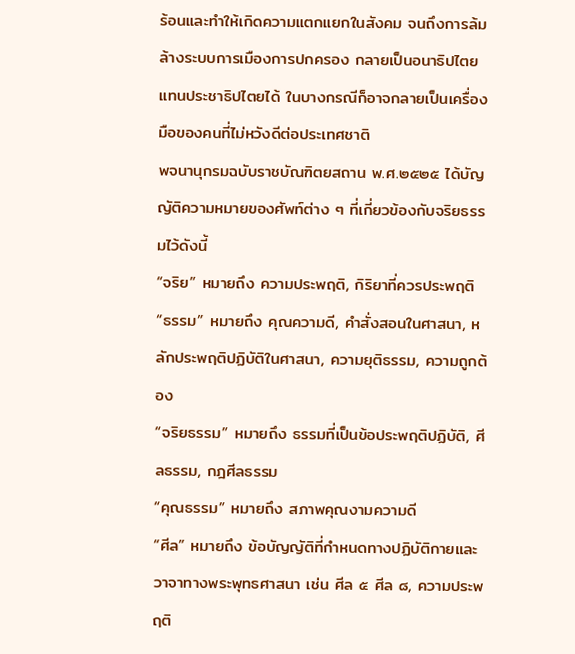ร้อนและทำให้เกิดความแตกแยกในสังคม จนถึงการล้มล้างระบบการเมืองการปกครอง กลายเป็นอนาธิปไตยแทนประชาธิปไตยได้ ในบางกรณีก็อาจกลายเป็นเครื่องมือของคนที่ไม่หวังดีต่อประเทศชาติ
พจนานุกรมฉบับราชบัณฑิตยสถาน พ.ศ.๒๕๒๕ ได้บัญญัติความหมายของศัพท์ต่าง ๆ ที่เกี่ยวข้องกับจริยธรรมไว้ดังนี้
“จริย” หมายถึง ความประพฤติ, กิริยาที่ควรประพฤติ
“ธรรม” หมายถึง คุณความดี, คำสั่งสอนในศาสนา, หลักประพฤติปฏิบัติในศาสนา, ความยุติธรรม, ความถูกต้อง
“จริยธรรม” หมายถึง ธรรมที่เป็นข้อประพฤติปฏิบัติ, ศีลธรรม, กฎศีลธรรม
“คุณธรรม” หมายถึง สภาพคุณงามความดี
“ศีล” หมายถึง ข้อบัญญัติที่กำหนดทางปฏิบัติกายและวาจาทางพระพุทธศาสนา เช่น ศีล ๕ ศีล ๘, ความประพฤติ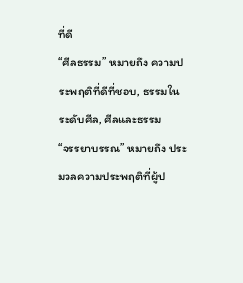ที่ดี
“ศีลธรรม” หมายถึง ความประพฤติที่ดีที่ชอบ, ธรรมในระดับศีล, ศีลและธรรม
“จรรยาบรรณ” หมายถึง ประมวลความประพฤติที่ผู้ป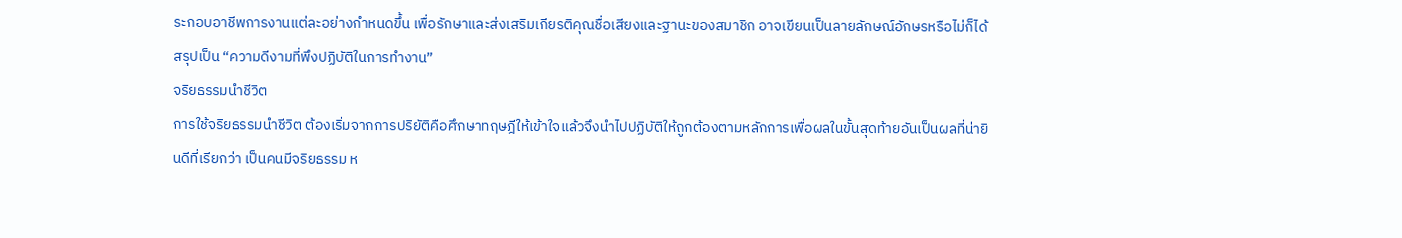ระกอบอาชีพการงานแต่ละอย่างกำหนดขึ้น เพื่อรักษาและส่งเสริมเกียรติคุณชื่อเสียงและฐานะของสมาชิก อาจเขียนเป็นลายลักษณ์อักษรหรือไม่ก็ได้
สรุปเป็น “ความดีงามที่พึงปฏิบัติในการทำงาน”
จริยธรรมนำชีวิต
การใช้จริยธรรมนำชีวิต ต้องเริ่มจากการปริยัติคือศึกษาทฤษฎีให้เข้าใจแล้วจึงนำไปปฏิบัติให้ถูกต้องตามหลักการเพื่อผลในขั้นสุดท้ายอันเป็นผลที่น่ายินดีที่เรียกว่า เป็นคนมีจริยธรรม ห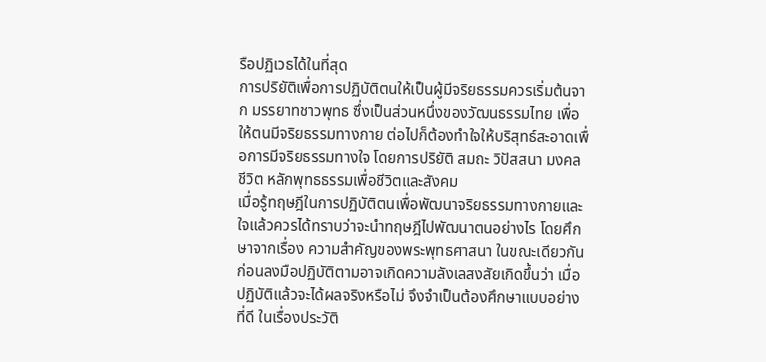รือปฏิเวธได้ในที่สุด
การปริยัติเพื่อการปฏิบัติตนให้เป็นผู้มีจริยธรรมควรเริ่มต้นจาก มรรยาทชาวพุทธ ซึ่งเป็นส่วนหนึ่งของวัฒนธรรมไทย เพื่อให้ตนมีจริยธรรมทางกาย ต่อไปก็ต้องทำใจให้บริสุทธ์สะอาดเพื่อการมีจริยธรรมทางใจ โดยการปริยัติ สมถะ วิปัสสนา มงคลชีวิต หลักพุทธธรรมเพื่อชีวิตและสังคม
เมื่อรู้ทฤษฎีในการปฏิบัติตนเพื่อพัฒนาจริยธรรมทางกายและใจแล้วควรได้ทราบว่าจะนำทฤษฎีไปพัฒนาตนอย่างไร โดยศึกษาจากเรื่อง ความสำคัญของพระพุทธศาสนา ในขณะเดียวกันก่อนลงมือปฏิบัติตามอาจเกิดความลังเลสงสัยเกิดขึ้นว่า เมื่อปฏิบัติแล้วจะได้ผลจริงหรือไม่ จึงจำเป็นต้องศึกษาแบบอย่างที่ดี ในเรื่องประวัติ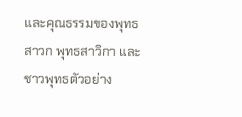และคุณธรรมของพุทธสาวก พุทธสาวิกา และชาวพุทธตัวอย่าง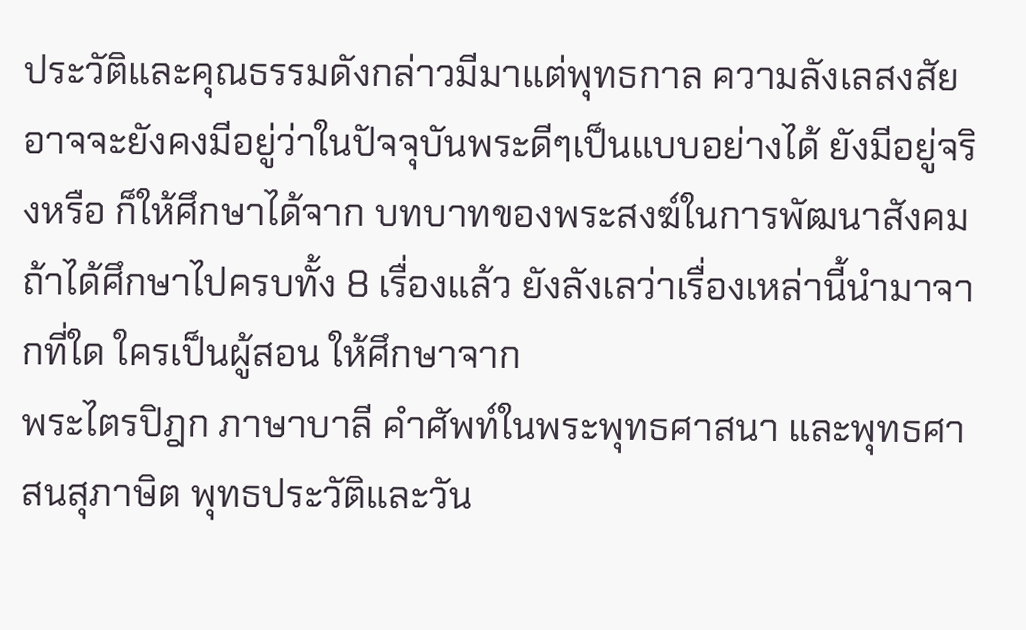ประวัติและคุณธรรมดังกล่าวมีมาแต่พุทธกาล ความลังเลสงสัยอาจจะยังคงมีอยู่ว่าในปัจจุบันพระดีๆเป็นแบบอย่างได้ ยังมีอยู่จริงหรือ ก็ให้ศึกษาได้จาก บทบาทของพระสงฆ์ในการพัฒนาสังคม
ถ้าได้ศึกษาไปครบทั้ง 8 เรื่องแล้ว ยังลังเลว่าเรื่องเหล่านี้นำมาจากที่ใด ใครเป็นผู้สอน ให้ศึกษาจาก
พระไตรปิฎก ภาษาบาลี คำศัพท์ในพระพุทธศาสนา และพุทธศาสนสุภาษิต พุทธประวัติและวัน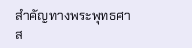สำคัญทางพระพุทธศาส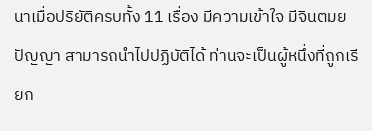นาเมื่อปริยัติครบทั้ง 11 เรื่อง มีความเข้าใจ มีจินตมยปัญญา สามารถนำไปปฏิบัติได้ ท่านจะเป็นผู้หนึ่งที่ถูกเรียก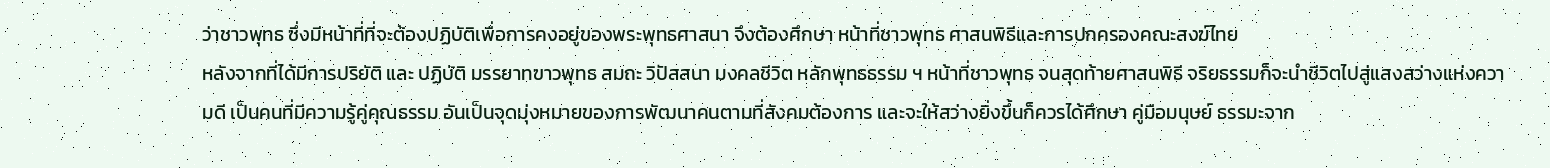ว่าชาวพุทธ ซึ่งมีหน้าที่ที่จะต้องปฏิบัติเพื่อการคงอยู่ของพระพุทธศาสนา จึงต้องศึกษา หน้าที่ชาวพุทธ ศาสนพิธีและการปกครองคณะสงฆ์ไทย
หลังจากที่ได้มีการปริยัติ และ ปฏิบัติ มรรยาทฃาวพุทธ สมถะ วิปัสสนา มงคลชีวิต หลักพุทธธรรม ฯ หน้าที่ชาวพุทธ จนสุดท้ายศาสนพิธี จริยธรรมก็จะนำชีวิตไปสู่แสงสว่างแห่งความดี เป็นคนที่มีความรู้คู่คุณธรรม อันเป็นจุดมุ่งหมายของการพัฒนาคนตามที่สังคมต้องการ และจะให้สว่างยิ่งขึ้นก็ควรได้ศึกษา คู่มือมนุษย์ ธรรมะจาก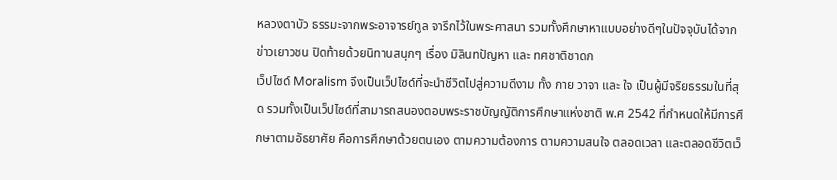หลวงตาบัว ธรรมะจากพระอาจารย์ทูล จารึกไว้ในพระศาสนา รวมทั้งศึกษาหาแบบอย่างดีๆในปัจจุบันได้จาก ข่าวเยาวชน ปิดท้ายด้วยนิทานสนุกๆ เรื่อง มิลินทปัญหา และ ทศชาติชาดก
เว็ปไซด์ Moralism จึงเป็นเว็ปไซด์ที่จะนำชีวิตไปสู่ความดีงาม ทั้ง กาย วาจา และ ใจ เป็นผู้มีจริยธรรมในที่สุด รวมทั้งเป็นเว็ปไซด์ที่สามารถสนองตอบพระราชบัญญัติการศึกษาแห่งชาติ พ.ศ 2542 ที่กำหนดให้มีการศึกษาตามอัธยาศัย คือการศึกษาด้วยตนเอง ตามความต้องการ ตามความสนใจ ตลอดเวลา และตลอดชีวิตเว็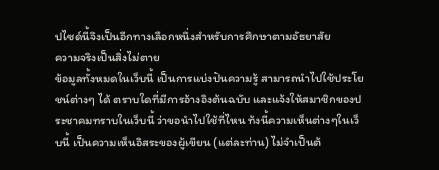ปไซด์นี้จึงเป็นอีกทางเลือกหนึ่งสำหรับการศึกษาตามอัธยาสัย
ความจริงเป็นสิ่งไม่ตาย
ข้อมูลทั้งหมดในเว็บนี้ เป็นการแบ่งปันความรู้ สามารถนำไปใช้ประโยชน์ต่างๆ ได้ ตราบใดที่มีการอ้างอิงต้นฉบับ และแจ้งให้สมาชิกของประชาคมทราบในเว็บนี้ ว่าขอนำไปใช้ที่ไหน ท้งนี้ความเห็นต่างๆในเว็บนี้ เป็นความเห็นอิสระของผู้เขียน (แต่ละท่าน) ไม่จำเป็นต้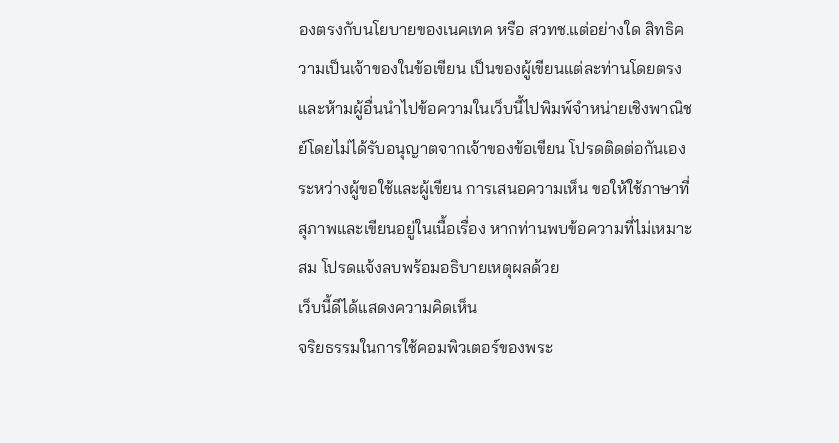องตรงกับนโยบายของเนคเทค หรือ สวทช.แต่อย่างใด สิทธิความเป็นเจ้าของในข้อเขียน เป็นของผู้เขียนแต่ละท่านโดยตรง และห้ามผู้อื่นนำไปข้อความในเว็บนี้ไปพิมพ์จำหน่ายเชิงพาณิชย์โดยไม่ได้รับอนุญาตจากเจ้าของข้อเขียน โปรดติดต่อกันเองระหว่างผู้ขอใช้และผู้เขียน การเสนอความเห็น ขอให้ใช้ภาษาที่สุภาพและเขียนอยู่ในเนื้อเรื่อง หากท่านพบข้อความที่ไม่เหมาะสม โปรดแจ้งลบพร้อมอธิบายเหตุผลด้วย
เว็บนี้ดีได้แสดงความคิดเห็น
จริยธรรมในการใช้คอมพิวเตอร์ของพระ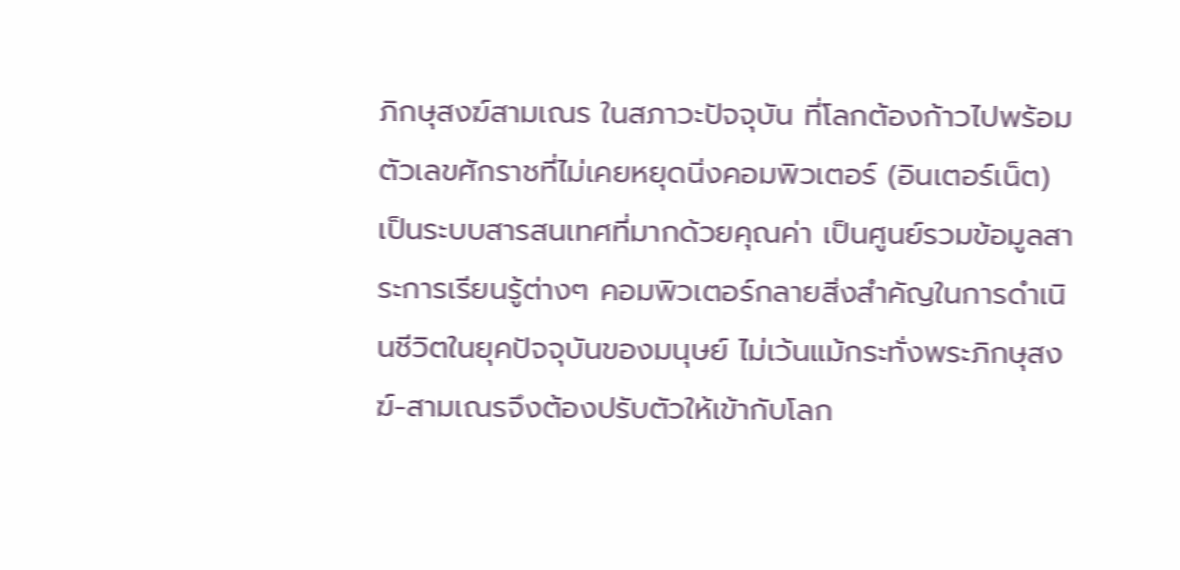ภิกษุสงฆ์สามเณร ในสภาวะปัจจุบัน ที่โลกต้องก้าวไปพร้อมตัวเลขศักราชที่ไม่เคยหยุดนิ่งคอมพิวเตอร์ (อินเตอร์เน็ต) เป็นระบบสารสนเทศที่มากด้วยคุณค่า เป็นศูนย์รวมข้อมูลสาระการเรียนรู้ต่างๆ คอมพิวเตอร์กลายสิ่งสำคัญในการดำเนินชีวิตในยุคปัจจุบันของมนุษย์ ไม่เว้นแม้กระทั่งพระภิกษุสงฆ์-สามเณรจึงต้องปรับตัวให้เข้ากับโลก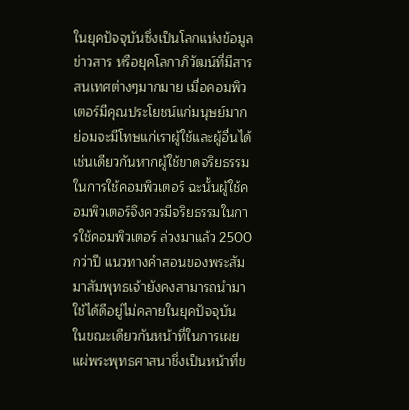ในยุคปัจจุบันซึ่งเป็นโลกแห่งข้อมูลข่าวสาร หรือยุคโลกาภิวัฒน์ที่มีสารสนเทศต่างๆมากมาย เมื่อคอมพิวเตอร์มีคุณประโยชน์แก่มนุษย์มากย่อมจะมีโทษแก่เราผู้ใช้และผู้อื่นได้เช่นเดียวกันหากผู้ใช้ขาดจริยธรรมในการใช้คอมพิวเตอร์ ฉะนั้นผู้ใช้คอมพิวเตอร์จึงควรมีจริยธรรมในการใช้คอมพิวเตอร์ ล่วงมาแล้ว 2500 กว่าปี แนวทางคำสอนของพระสัมมาสัมพุทธเจ้ายังคงสามารถนำมาใช้ได้ดีอยู่ไม่คลายในยุคปัจจุบัน ในขณะเดียวกันหน้าที่ในการเผยแผ่พระพุทธศาสนาชึ่งเป็นหน้าที่ข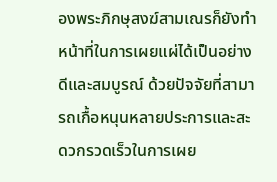องพระภิกษุสงฆ์สามเณรก็ยังทำหน้าที่ในการเผยแผ่ได้เป็นอย่างดีและสมบูรณ์ ด้วยปัจจัยที่สามารถเกื้อหนุนหลายประการและสะดวกรวดเร็วในการเผย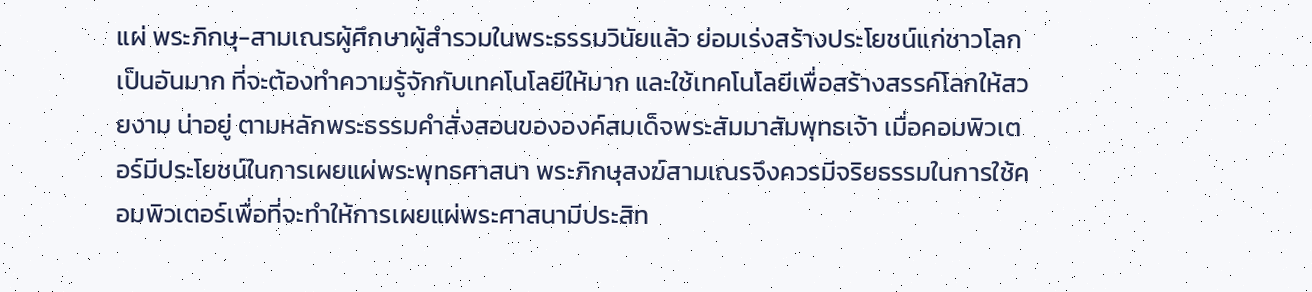แผ่ พระภิกษุ-สามเณรผู้ศึกษาผู้สำรวมในพระธรรมวินัยแล้ว ย่อมเร่งสร้างประโยชน์แก่ชาวโลกเป็นอันมาก ที่จะต้องทำความรู้จักกับเทคโนโลยีให้มาก และใช้เทคโนโลยีเพื่อสร้างสรรค์โลกให้สวยงาม น่าอยู่ ตามหลักพระธรรมคำสั่งสอนขององค์สมเด็จพระสัมมาสัมพุทธเจ้า เมื่อคอมพิวเตอร์มีประโยชน์ในการเผยแผ่พระพุทธศาสนา พระภิกษุสงฆ์สามเณรจึงควรมีจริยธรรมในการใช้คอมพิวเตอร์เพื่อที่จะทำให้การเผยแผ่พระศาสนามีประสิท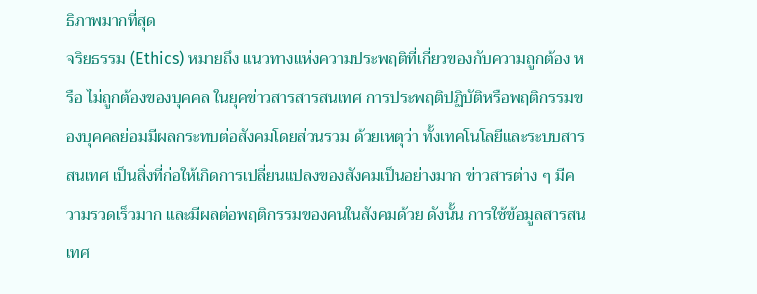ธิภาพมากที่สุด
จริยธรรม (Ethics) หมายถึง แนวทางแห่งความประพฤติที่เกี่ยวของกับความถูกต้อง หรือ ไม่ถูกต้องของบุคคล ในยุคข่าวสารสารสนเทศ การประพฤติปฏิบัติหรือพฤติกรรมของบุคคลย่อมมีผลกระทบต่อสังคมโดยส่วนรวม ด้วยเหตุว่า ทั้งเทคโนโลยีและระบบสารสนเทศ เป็นสิ่งที่ก่อให้เกิดการเปลี่ยนแปลงของสังคมเป็นอย่างมาก ข่าวสารต่าง ๆ มีความรวดเร็วมาก และมีผลต่อพฤติกรรมของคนในสังคมด้วย ดังนั้น การใช้ข้อมูลสารสนเทศ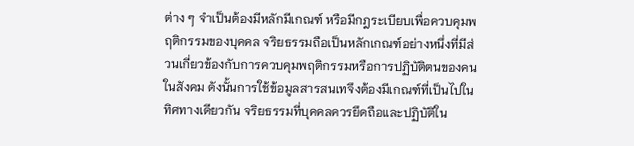ต่าง ๆ จำเป็นต้องมีหลักมีเกณฑ์ หรือมีกฎระเบียบเพื่อควบคุมพฤติกรรมของบุคคล จริยธรรมถือเป็นหลักเกณฑ์อย่างหนึ่งที่มีส่วนเกี่ยวข้องกับการควบคุมพฤติกรรมหรือการปฏิบัติตนของคนในสังคม ดังนั้นการใช้ข้อมูลสารสนเทจึงต้องมีเกณฑ์ที่เป็นไปในทิศทางเดียวกัน จริยธรรมที่บุคคลควรยึดถือและปฏิบัติใน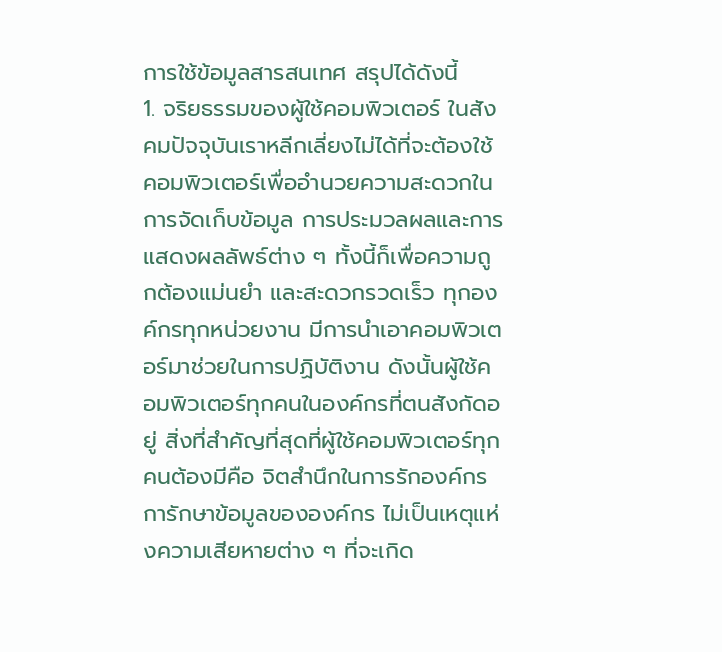การใช้ข้อมูลสารสนเทศ สรุปได้ดังนี้
1. จริยธรรมของผู้ใช้คอมพิวเตอร์ ในสังคมปัจจุบันเราหลีกเลี่ยงไม่ได้ที่จะต้องใช้คอมพิวเตอร์เพื่ออำนวยความสะดวกในการจัดเก็บข้อมูล การประมวลผลและการแสดงผลลัพธ์ต่าง ๆ ทั้งนี้ก็เพื่อความถูกต้องแม่นยำ และสะดวกรวดเร็ว ทุกองค์กรทุกหน่วยงาน มีการนำเอาคอมพิวเตอร์มาช่วยในการปฏิบัติงาน ดังนั้นผู้ใช้คอมพิวเตอร์ทุกคนในองค์กรที่ตนสังกัดอยู่ สิ่งที่สำคัญที่สุดที่ผู้ใช้คอมพิวเตอร์ทุกคนต้องมีคือ จิตสำนึกในการรักองค์กร การักษาข้อมูลขององค์กร ไม่เป็นเหตุแห่งความเสียหายต่าง ๆ ที่จะเกิด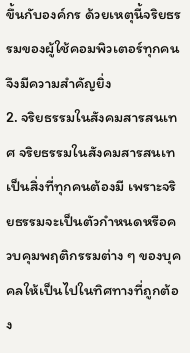ขึ้นกับองค์กร ด้วยเหตุนี้จริยธรรมของผู้ใช้คอมพิวเตอร์ทุกคนจึงมีความสำคัญยิ่ง
2. จริยธรรมในสังคมสารสนเทศ จริยธรรมในสังคมสารสนเทเป็นสิ่งที่ทุกคนต้องมี เพราะจริยธรรมจะเป็นตัวกำหนดหรือควบคุมพฤติกรรมต่าง ๆ ของบุคคลให้เป็นไปในทิศทางที่ถูกต้อง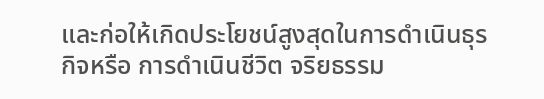และก่อให้เกิดประโยชน์สูงสุดในการดำเนินธุรกิจหรือ การดำเนินชีวิต จริยธรรม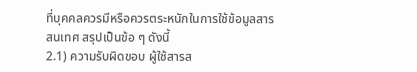ที่บุคคลควรมีหรือควรตระหนักในการใช้ข้อมูลสารสนเทศ สรุปเป็นข้อ ๆ ดังนี้
2.1) ความรับผิดขอบ ผู้ใช้สารส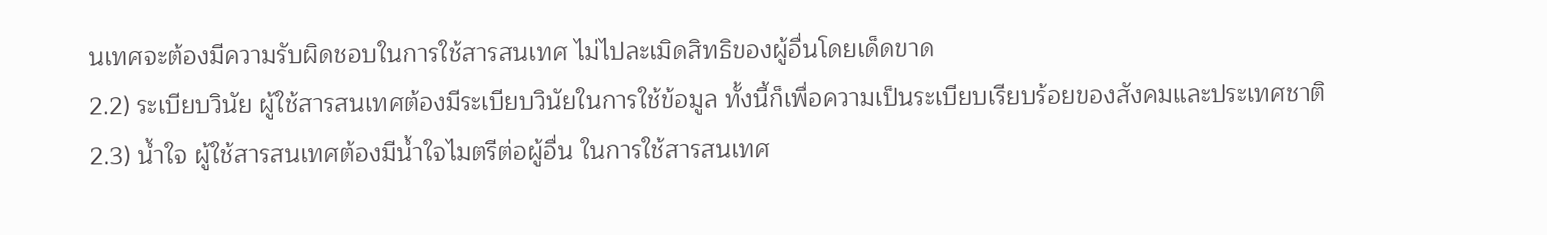นเทศจะต้องมีความรับผิดชอบในการใช้สารสนเทศ ไม่ไปละเมิดสิทธิของผู้อื่นโดยเด็ดขาด
2.2) ระเบียบวินัย ผู้ใช้สารสนเทศต้องมีระเบียบวินัยในการใช้ข้อมูล ทั้งนี้ก็เพื่อความเป็นระเบียบเรียบร้อยของสังคมและประเทศชาติ
2.3) น้ำใจ ผู้ใช้สารสนเทศต้องมีน้ำใจไมตรีต่อผู้อื่น ในการใช้สารสนเทศ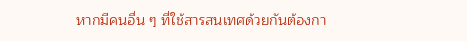หากมีคนอื่น ๆ ที่ใช้สารสนเทศด้วยกันต้องกา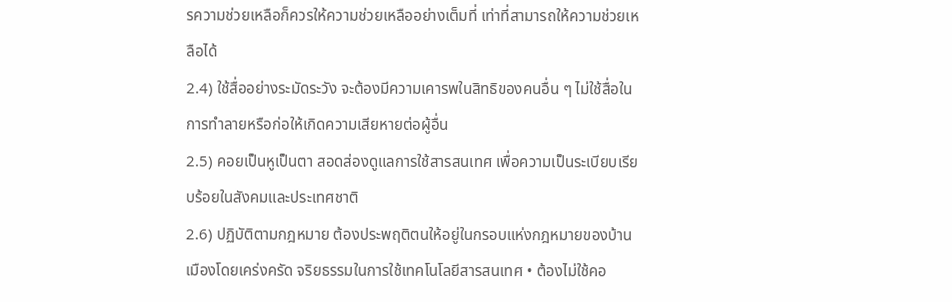รความช่วยเหลือก็ควรให้ความช่วยเหลืออย่างเต็มที่ เท่าที่สามารถให้ความช่วยเหลือได้
2.4) ใช้สื่ออย่างระมัดระวัง จะต้องมีความเคารพในสิทธิของคนอื่น ๆ ไม่ใช้สื่อในการทำลายหรือก่อให้เกิดความเสียหายต่อผู้อื่น
2.5) คอยเป็นหูเป็นตา สอดส่องดูแลการใช้สารสนเทศ เพื่อความเป็นระเบียบเรียบร้อยในสังคมและประเทศชาติ
2.6) ปฏิบัติตามกฎหมาย ต้องประพฤติตนให้อยู่ในกรอบแห่งกฎหมายของบ้านเมืองโดยเคร่งครัด จริยธรรมในการใช้เทคโนโลยีสารสนเทศ • ต้องไม่ใช้คอ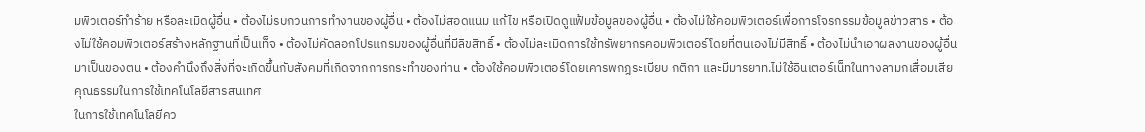มพิวเตอร์ทำร้าย หรือละเมิดผู้อื่น • ต้องไม่รบกวนการทำงานของผู้อื่น • ต้องไม่สอดแนม แก้ไข หรือเปิดดูแฟ้มข้อมูลของผู้อื่น • ต้องไม่ใช้คอมพิวเตอร์เพื่อการโจรกรรมข้อมูลข่าวสาร • ต้องไม่ใช้คอมพิวเตอร์สร้างหลักฐานที่เป็นเท็จ • ต้องไม่คัดลอกโปรแกรมของผู้อื่นที่มีลิขสิทธิ์ • ต้องไม่ละเมิดการใช้ทรัพยากรคอมพิวเตอร์โดยที่ตนเองไม่มีสิทธิ์ • ต้องไม่นำเอาผลงานของผู้อื่นมาเป็นของตน • ต้องคำนึงถึงสิ่งที่จะเกิดขึ้นกับสังคมที่เกิดจากการกระทำของท่าน • ต้องใช้คอมพิวเตอร์โดยเคารพกฎระเบียบ กติกา และมีมารยาท.ไม่ใช้อินเตอร์เน็ทในทางลามกเสื่อมเสีย คุณธรรมในการใช้เทคโนโลยีสารสนเทศ
ในการใช้เทคโนโลยีคว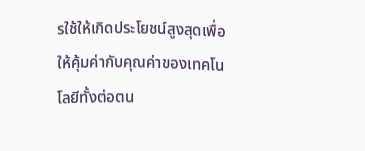รใช้ให้เกิดประโยชน์สูงสุดเพื่อให้คุ้มค่ากับคุณค่าของเทคโนโลยีทั้งต่อตน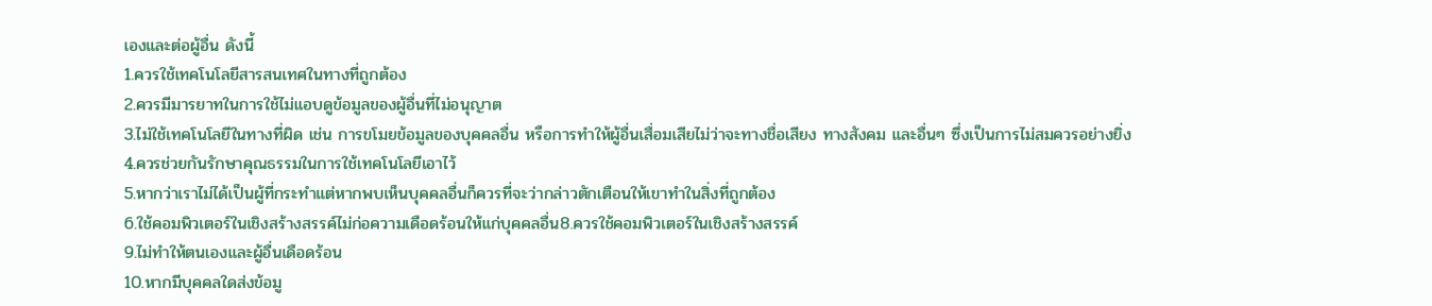เองและต่อผู้อื่น ดังนี้
1.ควรใช้เทคโนโลยีสารสนเทศในทางที่ถูกต้อง
2.ควรมีมารยาทในการใช้ไม่แอบดูข้อมูลของผู้อื่นที่ไม่อนุญาต
3.ไม่ใช้เทคโนโลยีในทางที่ผิด เช่น การขโมยข้อมูลของบุคคลอื่น หรือการทำให้ผู้อื่นเสื่อมเสียไม่ว่าจะทางชื่อเสียง ทางสังคม และอื่นๆ ซึ่งเป็นการไม่สมควรอย่างยิ่ง
4.ควรช่วยกันรักษาคุณธรรมในการใช้เทคโนโลยีเอาไว้
5.หากว่าเราไม่ได้เป็นผู้ที่กระทำแต่หากพบเห็นบุคคลอื่นก็ควรที่จะว่ากล่าวตักเตือนให้เขาทำในสิ่งที่ถูกต้อง
6.ใช้คอมพิวเตอร์ในเชิงสร้างสรรค์ไม่ก่อความเดือดร้อนให้แก่บุคคลอื่น8.ควรใช้คอมพิวเตอร์ในเชิงสร้างสรรค์
9.ไม่ทำให้ตนเองและผู้อื่นเดือดร้อน
10.หากมีบุคคลใดส่งข้อมู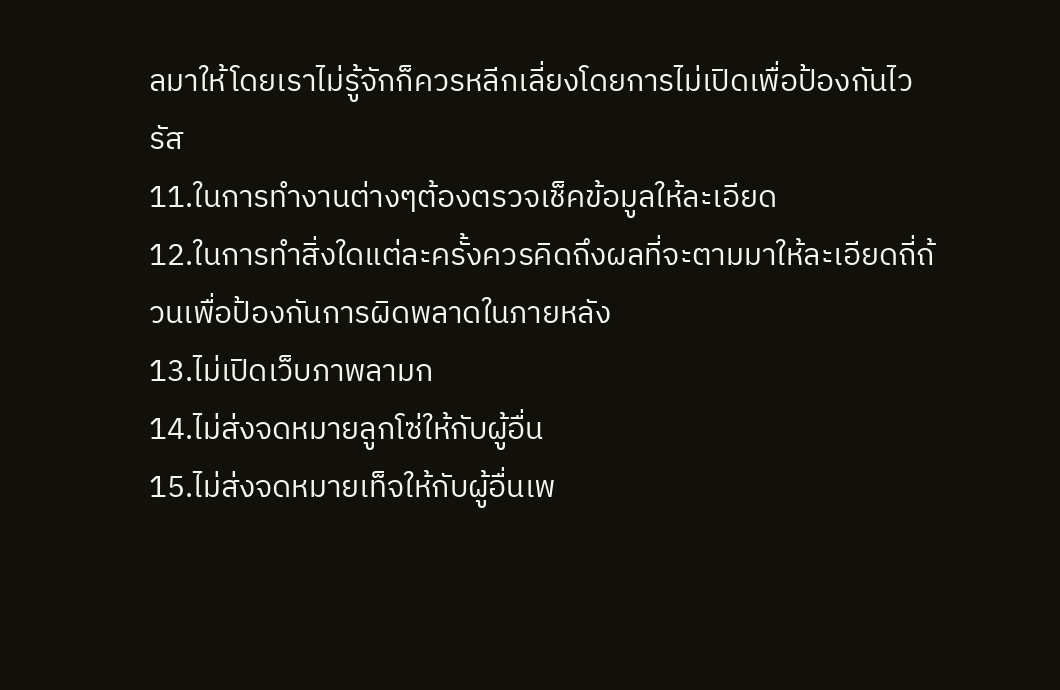ลมาให้โดยเราไม่รู้จักก็ควรหลีกเลี่ยงโดยการไม่เปิดเพื่อป้องกันไวรัส
11.ในการทำงานต่างๆต้องตรวจเช็คข้อมูลให้ละเอียด
12.ในการทำสิ่งใดแต่ละครั้งควรคิดถึงผลที่จะตามมาให้ละเอียดถี่ถ้วนเพื่อป้องกันการผิดพลาดในภายหลัง
13.ไม่เปิดเว็บภาพลามก
14.ไม่ส่งจดหมายลูกโซ่ให้กับผู้อื่น
15.ไม่ส่งจดหมายเท็จให้กับผู้อื่นเพ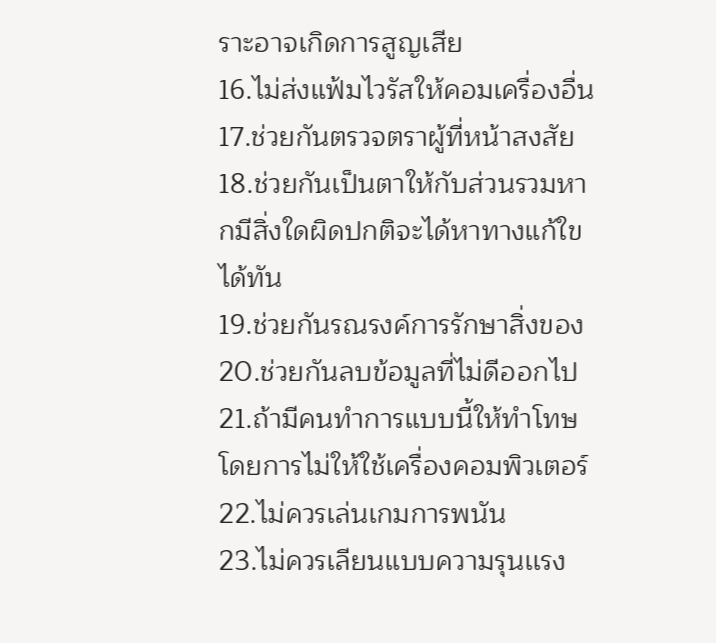ราะอาจเกิดการสูญเสีย
16.ไม่ส่งแฟ้มไวรัสให้คอมเครื่องอื่น
17.ช่วยกันตรวจตราผู้ที่หน้าสงสัย
18.ช่วยกันเป็นตาให้กับส่วนรวมหากมีสิ่งใดผิดปกติจะได้หาทางแก้ใขได้ทัน
19.ช่วยกันรณรงค์การรักษาสิ่งของ
20.ช่วยกันลบข้อมูลที่ไม่ดีออกไป
21.ถ้ามีคนทำการแบบนี้ให้ทำโทษโดยการไม่ให้ใช้เครื่องคอมพิวเตอร์
22.ไม่ควรเล่นเกมการพนัน
23.ไม่ควรเลียนแบบความรุนเเรง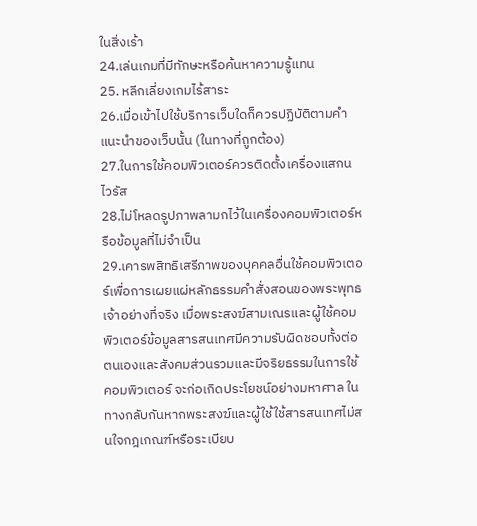ในสิ่งเร้า
24.เล่นเกมที่มีทักษะหรือค้นหาความรู้แทน
25. หลีกเลี่ยงเกมไร้สาระ
26.เมื่อเข้าไปใช้บริการเว็บใดก็ควรปฏิบัติตามคำแนะนำของเว็บนั้น (ในทางที่ถูกต้อง)
27.ในการใช้คอมพิวเตอร์ควรติดตั้งเครื่องแสกนไวรัส
28.ไม่โหลดรูปภาพลามกไว้ในเครื่องคอมพิวเตอร์หรือข้อมูลที่ไม่จำเป็น
29.เคารพสิทธิเสรีภาพของบุคคลอื่นใช้คอมพิวเตอร์เพื่อการเผยแผ่หลักธรรมคำสั่งสอนของพระพุทธเจ้าอย่างที่จริง เมื่อพระสงฆ์สามเณรและผู้ใช้คอมพิวเตอร์ข้อมูลสารสนเทศมีความรับผิดชอบทั้งต่อตนเองและสังคมส่วนรวมและมีจริยธรรมในการใช้คอมพิวเตอร์ จะก่อเกิดประโยชน์อย่างมหาศาล ในทางกลับกันหากพระสงฆ์และผู้ใช้ใช้สารสนเทศไม่สนใจกฎเกณฑ์หรือระเบียบ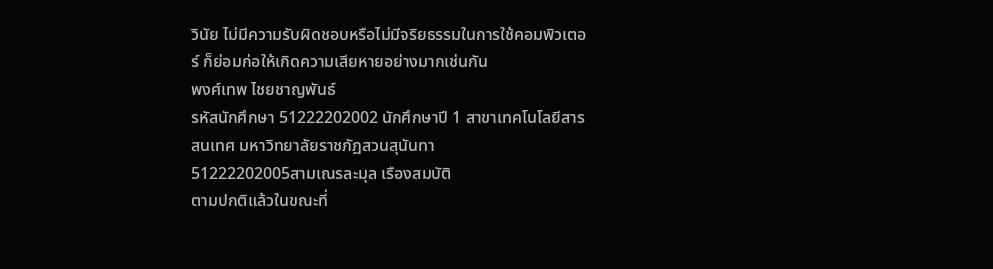วินัย ไม่มีความรับผิดชอบหรือไม่มีจริยธรรมในการใช้คอมพิวเตอร์ ก็ย่อมก่อให้เกิดความเสียหายอย่างมากเช่นกัน
พงศ์เทพ ไชยชาญพันธ์
รหัสนักศึกษา 51222202002 นักศึกษาปี 1 สาขาเทคโนโลยีสารสนเทศ มหาวิทยาลัยราชภัฏสวนสุนันทา
51222202005สามเณรละมุล เรืองสมบัติ
ตามปกติแล้วในขณะที่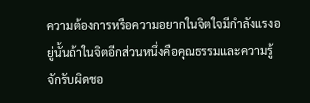ความต้องการหรือความอยากในจิตใจมีกำลังแรงอยู่นั้นถ้าในจิตอีกส่วนหนึ่งคือคุณธรรมและความรู้จักรับผิดชอ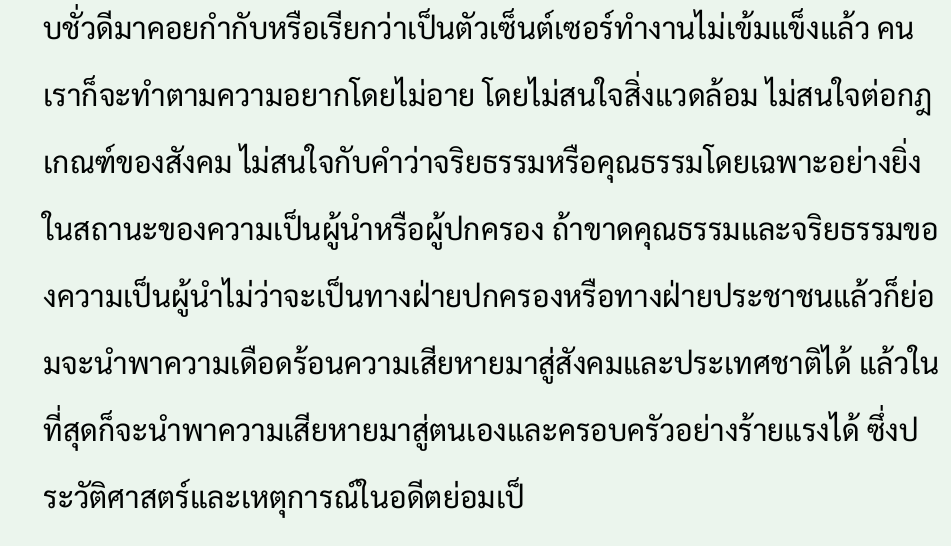บชั่วดีมาคอยกำกับหรือเรียกว่าเป็นตัวเซ็นต์เซอร์ทำงานไม่เข้มแข็งแล้ว คนเราก็จะทำตามความอยากโดยไม่อาย โดยไม่สนใจสิ่งแวดล้อม ไม่สนใจต่อกฎเกณฑ์ของสังคม ไม่สนใจกับคำว่าจริยธรรมหรือคุณธรรมโดยเฉพาะอย่างยิ่งในสถานะของความเป็นผู้นำหรือผู้ปกครอง ถ้าขาดคุณธรรมและจริยธรรมของความเป็นผู้นำไม่ว่าจะเป็นทางฝ่ายปกครองหรือทางฝ่ายประชาชนแล้วก็ย่อมจะนำพาความเดือดร้อนความเสียหายมาสู่สังคมและประเทศชาติได้ แล้วในที่สุดก็จะนำพาความเสียหายมาสู่ตนเองและครอบครัวอย่างร้ายแรงได้ ซึ่งประวัติศาสตร์และเหตุการณ์ในอดีตย่อมเป็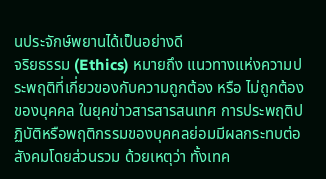นประจักษ์พยานได้เป็นอย่างดี
จริยธรรม (Ethics) หมายถึง แนวทางแห่งความประพฤติที่เกี่ยวของกับความถูกต้อง หรือ ไม่ถูกต้องของบุคคล ในยุคข่าวสารสารสนเทศ การประพฤติปฏิบัติหรือพฤติกรรมของบุคคลย่อมมีผลกระทบต่อสังคมโดยส่วนรวม ด้วยเหตุว่า ทั้งเทค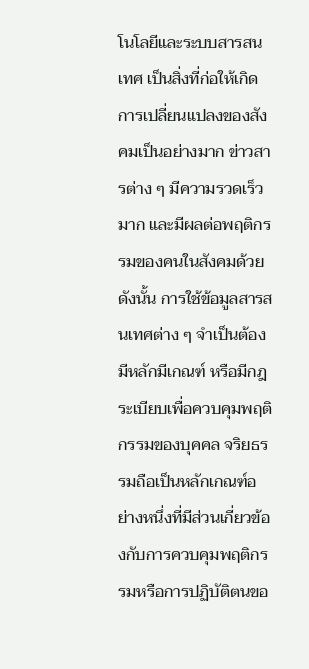โนโลยีและระบบสารสนเทศ เป็นสิ่งที่ก่อให้เกิดการเปลี่ยนแปลงของสังคมเป็นอย่างมาก ข่าวสารต่าง ๆ มีความรวดเร็วมาก และมีผลต่อพฤติกรรมของคนในสังคมด้วย ดังนั้น การใช้ข้อมูลสารสนเทศต่าง ๆ จำเป็นต้องมีหลักมีเกณฑ์ หรือมีกฎระเบียบเพื่อควบคุมพฤติกรรมของบุคคล จริยธรรมถือเป็นหลักเกณฑ์อย่างหนึ่งที่มีส่วนเกี่ยวข้องกับการควบคุมพฤติกรรมหรือการปฏิบัติตนขอ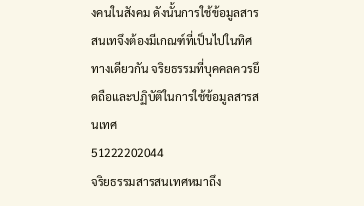งคนในสังคม ดังนั้นการใช้ข้อมูลสารสนเทจึงต้องมีเกณฑ์ที่เป็นไปในทิศทางเดียวกัน จริยธรรมที่บุคคลควรยึดถือและปฏิบัติในการใช้ข้อมูลสารสนเทศ
51222202044
จริยธรรมสารสนเทศหมาถึง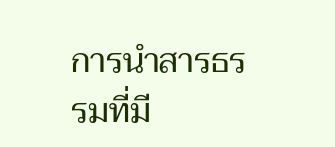การนำสารธรรมที่มี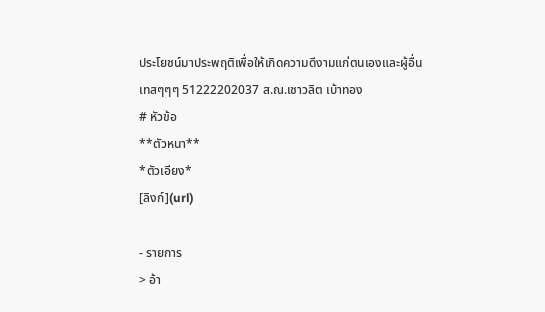ประโยชน์มาประพฤติเพื่อให้เกิดความดีงามแก่ตนเองและผู้อื่น
เทสๆๆๆ 51222202037 ส.ณ.เชาวลิต เบ้าทอง
# หัวข้อ
**ตัวหนา**
*ตัวเอียง*
[ลิงก์](url)

- รายการ
> อ้า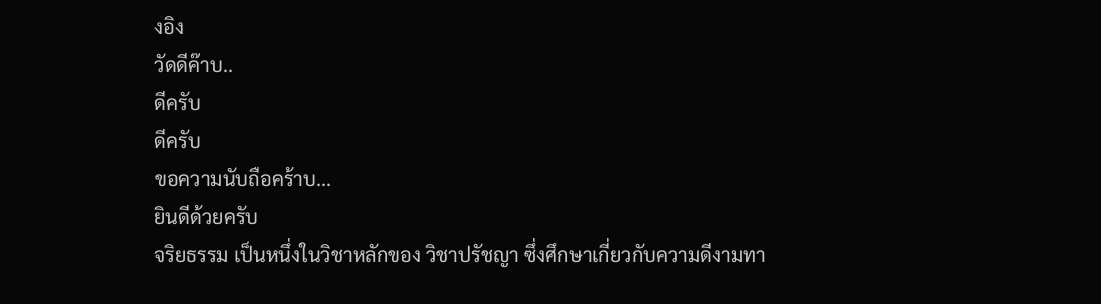งอิง
วัดดีค๊าบ..
ดีครับ
ดีครับ
ขอความนับถือคร้าบ...
ยินดีด้วยครับ
จริยธรรม เป็นหนึ่งในวิชาหลักของ วิชาปรัชญา ซึ่งศึกษาเกี่ยวกับความดีงามทา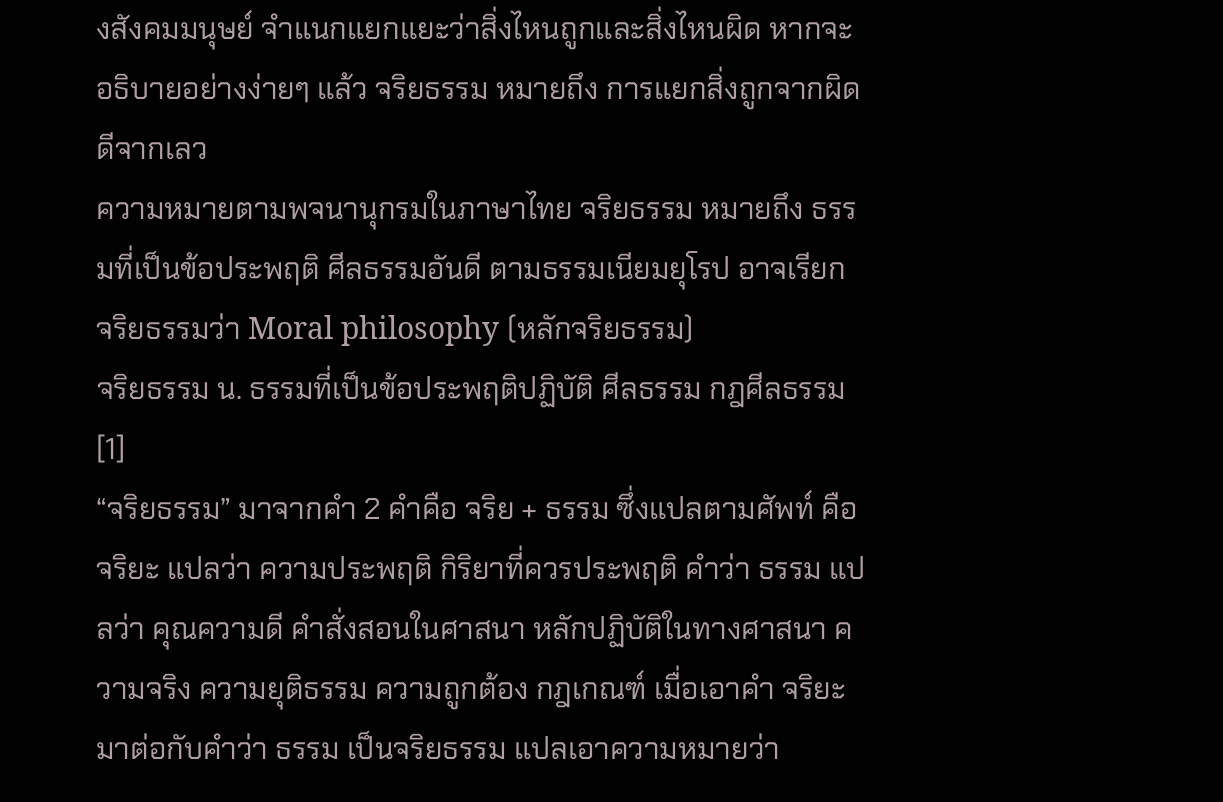งสังคมมนุษย์ จำแนกแยกแยะว่าสิ่งไหนถูกและสิ่งไหนผิด หากจะอธิบายอย่างง่ายๆ แล้ว จริยธรรม หมายถึง การแยกสิ่งถูกจากผิด ดีจากเลว
ความหมายตามพจนานุกรมในภาษาไทย จริยธรรม หมายถึง ธรรมที่เป็นข้อประพฤติ ศีลธรรมอันดี ตามธรรมเนียมยุโรป อาจเรียก จริยธรรมว่า Moral philosophy (หลักจริยธรรม)
จริยธรรม น. ธรรมที่เป็นข้อประพฤติปฏิบัติ ศีลธรรม กฎศีลธรรม [1]
“จริยธรรม” มาจากคำ 2 คำคือ จริย + ธรรม ซึ่งแปลตามศัพท์ คือ จริยะ แปลว่า ความประพฤติ กิริยาที่ควรประพฤติ คำว่า ธรรม แปลว่า คุณความดี คำสั่งสอนในศาสนา หลักปฏิบัติในทางศาสนา ความจริง ความยุติธรรม ความถูกต้อง กฎเกณฑ์ เมื่อเอาคำ จริยะ มาต่อกับคำว่า ธรรม เป็นจริยธรรม แปลเอาความหมายว่า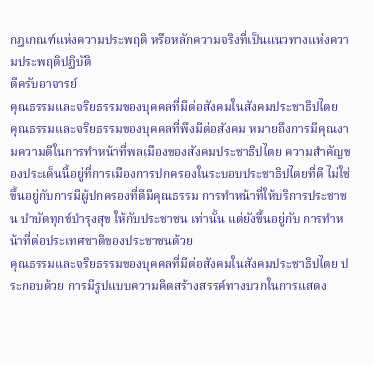กฎเกณฑ์แห่งความประพฤติ หรือหลักความจริงที่เป็นแนวทางแห่งความประพฤติปฏิบัติ
ดีครับอาจารย์
คุณธรรมและจริยธรรมของบุคคลที่มีต่อสังคมในสังคมประชาธิปไตย
คุณธรรมและจริยธรรมของบุคคลที่พึงมีต่อสังคม หมายถึงการมีคุณงามความดีในการทำหน้าที่พลเมืองของสังคมประชาธิปไตย ความสำคัญของประเด็นนี้อยู่ที่การเมืองการปกครองในระบอบประชาธิปไตยที่ดี ไม่ใช่ขึ้นอยู่กับการมีผู้ปกครองที่ดีมีคุณธรรม การทำหน้าที่ให้บริการประชาชน บำบัดทุกข์บำรุงสุข ให้กับประชาชน เท่านั้น แต่ยังขึ้นอยู่กับ การทำหน้าที่ต่อประเทศชาติของประชาชนด้วย
คุณธรรมและจริยธรรมของบุคคลที่มีต่อสังคมในสังคมประชาธิปไตย ประกอบด้วย การมีรูปแบบความคิดสร้างสรรค์ทางบวกในการแสดง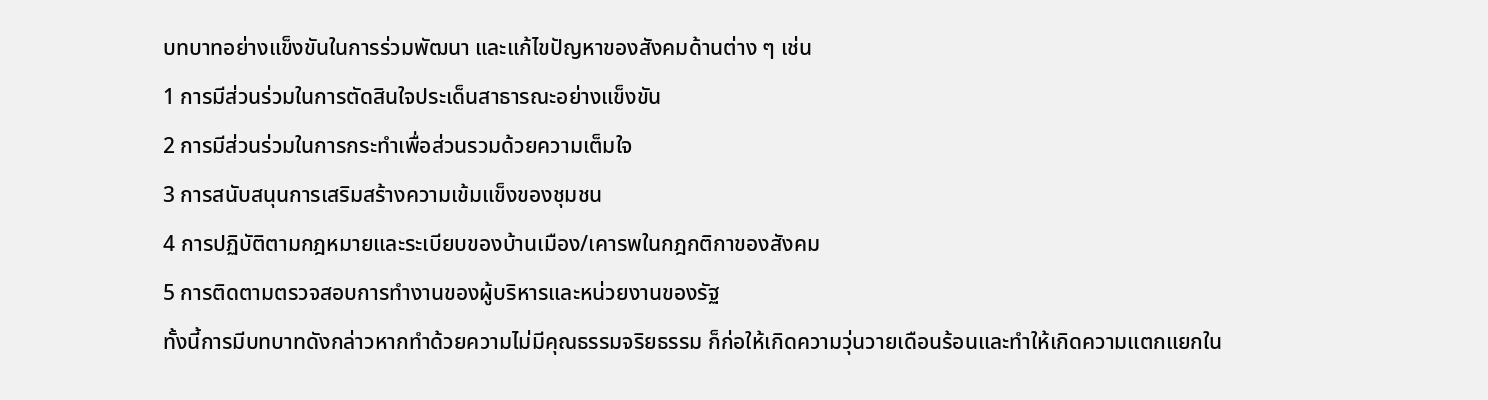บทบาทอย่างแข็งขันในการร่วมพัฒนา และแก้ไขปัญหาของสังคมด้านต่าง ๆ เช่น
1 การมีส่วนร่วมในการตัดสินใจประเด็นสาธารณะอย่างแข็งขัน
2 การมีส่วนร่วมในการกระทำเพื่อส่วนรวมด้วยความเต็มใจ
3 การสนับสนุนการเสริมสร้างความเข้มแข็งของชุมชน
4 การปฏิบัติตามกฎหมายและระเบียบของบ้านเมือง/เคารพในกฎกติกาของสังคม
5 การติดตามตรวจสอบการทำงานของผู้บริหารและหน่วยงานของรัฐ
ทั้งนี้การมีบทบาทดังกล่าวหากทำด้วยความไม่มีคุณธรรมจริยธรรม ก็ก่อให้เกิดความวุ่นวายเดือนร้อนและทำให้เกิดความแตกแยกใน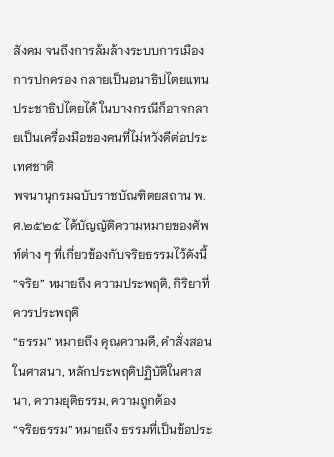สังคม จนถึงการล้มล้างระบบการเมืองการปกครอง กลายเป็นอนาธิปไตยแทนประชาธิปไตยได้ ในบางกรณีก็อาจกลายเป็นเครื่องมือของคนที่ไม่หวังดีต่อประเทศชาติ
พจนานุกรมฉบับราชบัณฑิตยสถาน พ.ศ.๒๕๒๕ ได้บัญญัติความหมายของศัพท์ต่าง ๆ ที่เกี่ยวข้องกับจริยธรรมไว้ดังนี้
“จริย” หมายถึง ความประพฤติ, กิริยาที่ควรประพฤติ
“ธรรม” หมายถึง คุณความดี, คำสั่งสอนในศาสนา, หลักประพฤติปฏิบัติในศาสนา, ความยุติธรรม, ความถูกต้อง
“จริยธรรม” หมายถึง ธรรมที่เป็นข้อประ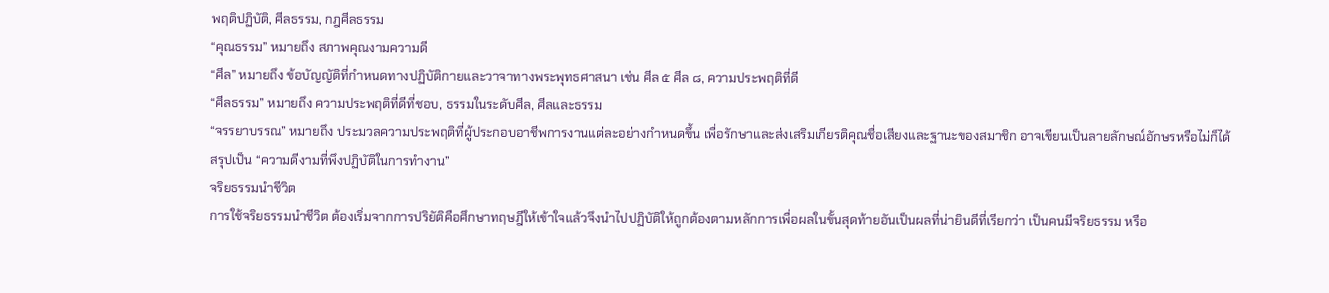พฤติปฏิบัติ, ศีลธรรม, กฎศีลธรรม
“คุณธรรม” หมายถึง สภาพคุณงามความดี
“ศีล” หมายถึง ข้อบัญญัติที่กำหนดทางปฏิบัติกายและวาจาทางพระพุทธศาสนา เช่น ศีล ๕ ศีล ๘, ความประพฤติที่ดี
“ศีลธรรม” หมายถึง ความประพฤติที่ดีที่ชอบ, ธรรมในระดับศีล, ศีลและธรรม
“จรรยาบรรณ” หมายถึง ประมวลความประพฤติที่ผู้ประกอบอาชีพการงานแต่ละอย่างกำหนดขึ้น เพื่อรักษาและส่งเสริมเกียรติคุณชื่อเสียงและฐานะของสมาชิก อาจเขียนเป็นลายลักษณ์อักษรหรือไม่ก็ได้
สรุปเป็น “ความดีงามที่พึงปฏิบัติในการทำงาน”
จริยธรรมนำชีวิต
การใช้จริยธรรมนำชีวิต ต้องเริ่มจากการปริยัติคือศึกษาทฤษฎีให้เข้าใจแล้วจึงนำไปปฏิบัติให้ถูกต้องตามหลักการเพื่อผลในขั้นสุดท้ายอันเป็นผลที่น่ายินดีที่เรียกว่า เป็นคนมีจริยธรรม หรือ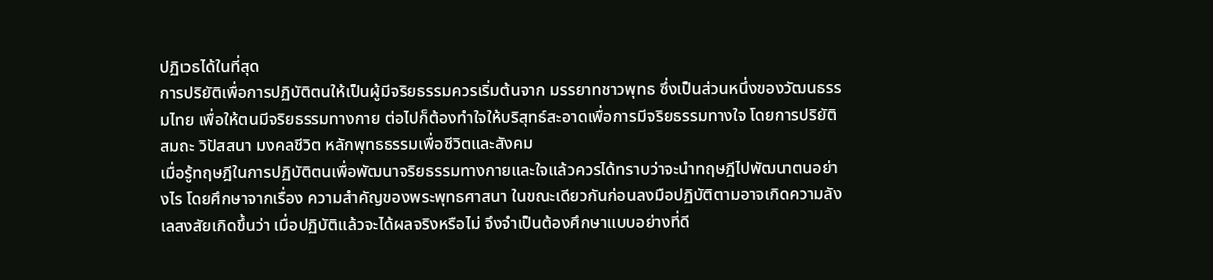ปฏิเวธได้ในที่สุด
การปริยัติเพื่อการปฏิบัติตนให้เป็นผู้มีจริยธรรมควรเริ่มต้นจาก มรรยาทชาวพุทธ ซึ่งเป็นส่วนหนึ่งของวัฒนธรรมไทย เพื่อให้ตนมีจริยธรรมทางกาย ต่อไปก็ต้องทำใจให้บริสุทธ์สะอาดเพื่อการมีจริยธรรมทางใจ โดยการปริยัติ สมถะ วิปัสสนา มงคลชีวิต หลักพุทธธรรมเพื่อชีวิตและสังคม
เมื่อรู้ทฤษฎีในการปฏิบัติตนเพื่อพัฒนาจริยธรรมทางกายและใจแล้วควรได้ทราบว่าจะนำทฤษฎีไปพัฒนาตนอย่างไร โดยศึกษาจากเรื่อง ความสำคัญของพระพุทธศาสนา ในขณะเดียวกันก่อนลงมือปฏิบัติตามอาจเกิดความลังเลสงสัยเกิดขึ้นว่า เมื่อปฏิบัติแล้วจะได้ผลจริงหรือไม่ จึงจำเป็นต้องศึกษาแบบอย่างที่ดี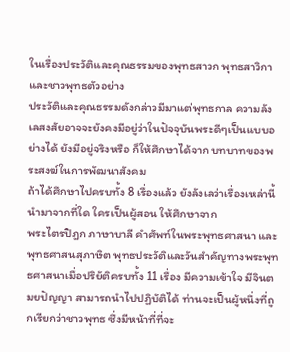ในเรื่องประวัติและคุณธรรมของพุทธสาวก พุทธสาวิกา และชาวพุทธตัวอย่าง
ประวัติและคุณธรรมดังกล่าวมีมาแต่พุทธกาล ความลังเลสงสัยอาจจะยังคงมีอยู่ว่าในปัจจุบันพระดีๆเป็นแบบอย่างได้ ยังมีอยู่จริงหรือ ก็ให้ศึกษาได้จาก บทบาทของพระสงฆ์ในการพัฒนาสังคม
ถ้าได้ศึกษาไปครบทั้ง 8 เรื่องแล้ว ยังลังเลว่าเรื่องเหล่านี้นำมาจากที่ใด ใครเป็นผู้สอน ให้ศึกษาจาก
พระไตรปิฎก ภาษาบาลี คำศัพท์ในพระพุทธศาสนา และพุทธศาสนสุภาษิต พุทธประวัติและวันสำคัญทางพระพุทธศาสนาเมื่อปริยัติครบทั้ง 11 เรื่อง มีความเข้าใจ มีจินตมยปัญญา สามารถนำไปปฏิบัติได้ ท่านจะเป็นผู้หนึ่งที่ถูกเรียกว่าชาวพุทธ ซึ่งมีหน้าที่ที่จะ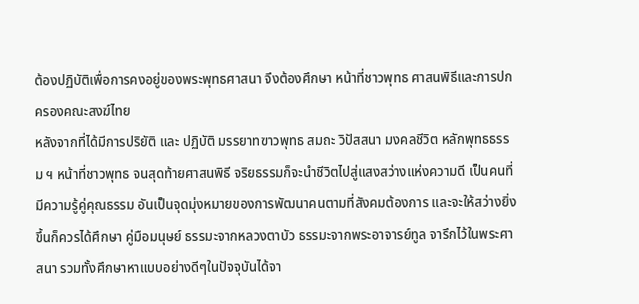ต้องปฏิบัติเพื่อการคงอยู่ของพระพุทธศาสนา จึงต้องศึกษา หน้าที่ชาวพุทธ ศาสนพิธีและการปกครองคณะสงฆ์ไทย
หลังจากที่ได้มีการปริยัติ และ ปฏิบัติ มรรยาทฃาวพุทธ สมถะ วิปัสสนา มงคลชีวิต หลักพุทธธรรม ฯ หน้าที่ชาวพุทธ จนสุดท้ายศาสนพิธี จริยธรรมก็จะนำชีวิตไปสู่แสงสว่างแห่งความดี เป็นคนที่มีความรู้คู่คุณธรรม อันเป็นจุดมุ่งหมายของการพัฒนาคนตามที่สังคมต้องการ และจะให้สว่างยิ่งขึ้นก็ควรได้ศึกษา คู่มือมนุษย์ ธรรมะจากหลวงตาบัว ธรรมะจากพระอาจารย์ทูล จารึกไว้ในพระศาสนา รวมทั้งศึกษาหาแบบอย่างดีๆในปัจจุบันได้จา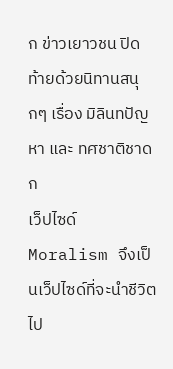ก ข่าวเยาวชน ปิดท้ายด้วยนิทานสนุกๆ เรื่อง มิลินทปัญหา และ ทศชาติชาดก
เว็ปไซด์ Moralism จึงเป็นเว็ปไซด์ที่จะนำชีวิตไป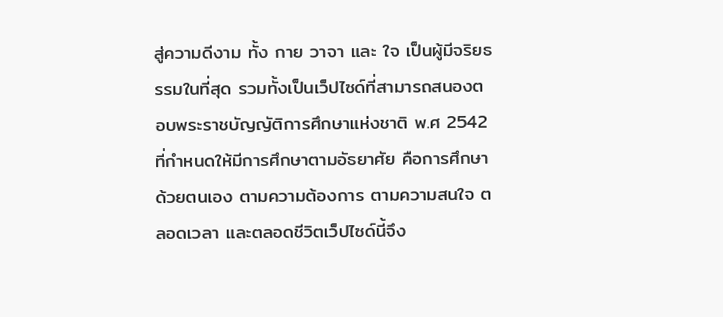สู่ความดีงาม ทั้ง กาย วาจา และ ใจ เป็นผู้มีจริยธรรมในที่สุด รวมทั้งเป็นเว็ปไซด์ที่สามารถสนองตอบพระราชบัญญัติการศึกษาแห่งชาติ พ.ศ 2542 ที่กำหนดให้มีการศึกษาตามอัธยาศัย คือการศึกษาด้วยตนเอง ตามความต้องการ ตามความสนใจ ตลอดเวลา และตลอดชีวิตเว็ปไซด์นี้จึง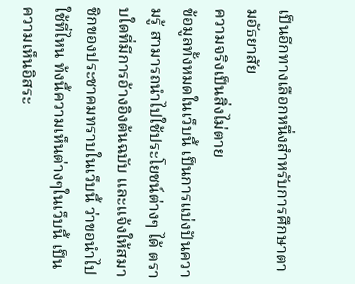เป็นอีกทางเลือกหนึ่งสำหรับการศึกษาตามอัธยาสัย
ความจริงเป็นสิ่งไม่ตาย
ข้อมูลทั้งหมดในเว็บนี้ เป็นการแบ่งปันความรู้ สามารถนำไปใช้ประโยชน์ต่างๆ ได้ ตราบใดที่มีการอ้างอิงต้นฉบับ และแจ้งให้สมาชิกของประชาคมทราบในเว็บนี้ ว่าขอนำไปใช้ที่ไหน ท้งนี้ความเห็นต่างๆในเว็บนี้ เป็นความเห็นอิสระ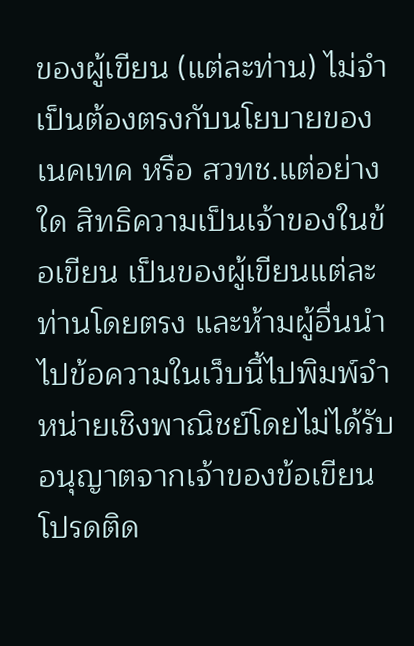ของผู้เขียน (แต่ละท่าน) ไม่จำเป็นต้องตรงกับนโยบายของเนคเทค หรือ สวทช.แต่อย่างใด สิทธิความเป็นเจ้าของในข้อเขียน เป็นของผู้เขียนแต่ละท่านโดยตรง และห้ามผู้อื่นนำไปข้อความในเว็บนี้ไปพิมพ์จำหน่ายเชิงพาณิชย์โดยไม่ได้รับอนุญาตจากเจ้าของข้อเขียน โปรดติด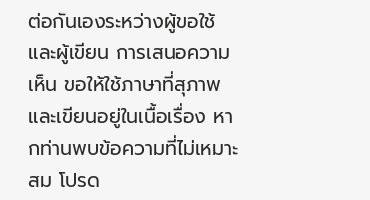ต่อกันเองระหว่างผู้ขอใช้และผู้เขียน การเสนอความเห็น ขอให้ใช้ภาษาที่สุภาพและเขียนอยู่ในเนื้อเรื่อง หากท่านพบข้อความที่ไม่เหมาะสม โปรด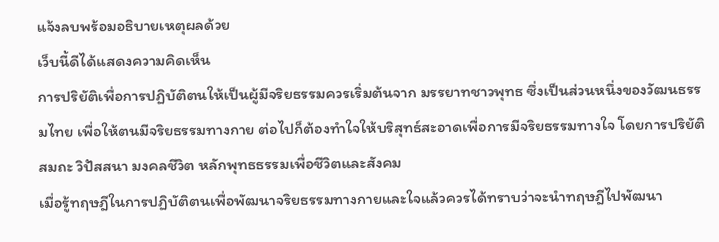แจ้งลบพร้อมอธิบายเหตุผลด้วย
เว็บนี้ดีได้แสดงความคิดเห็น
การปริยัติเพื่อการปฏิบัติตนให้เป็นผู้มีจริยธรรมควรเริ่มต้นจาก มรรยาทชาวพุทธ ซึ่งเป็นส่วนหนึ่งของวัฒนธรรมไทย เพื่อให้ตนมีจริยธรรมทางกาย ต่อไปก็ต้องทำใจให้บริสุทธ์สะอาดเพื่อการมีจริยธรรมทางใจ โดยการปริยัติ สมถะ วิปัสสนา มงคลชีวิต หลักพุทธธรรมเพื่อชีวิตและสังคม
เมื่อรู้ทฤษฎีในการปฏิบัติตนเพื่อพัฒนาจริยธรรมทางกายและใจแล้วควรได้ทราบว่าจะนำทฤษฎีไปพัฒนา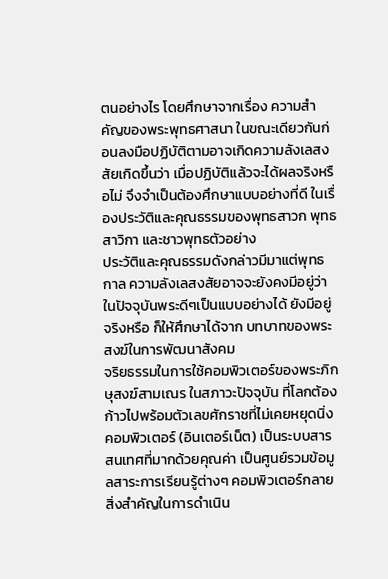ตนอย่างไร โดยศึกษาจากเรื่อง ความสำคัญของพระพุทธศาสนา ในขณะเดียวกันก่อนลงมือปฏิบัติตามอาจเกิดความลังเลสงสัยเกิดขึ้นว่า เมื่อปฏิบัติแล้วจะได้ผลจริงหรือไม่ จึงจำเป็นต้องศึกษาแบบอย่างที่ดี ในเรื่องประวัติและคุณธรรมของพุทธสาวก พุทธสาวิกา และชาวพุทธตัวอย่าง
ประวัติและคุณธรรมดังกล่าวมีมาแต่พุทธกาล ความลังเลสงสัยอาจจะยังคงมีอยู่ว่าในปัจจุบันพระดีๆเป็นแบบอย่างได้ ยังมีอยู่จริงหรือ ก็ให้ศึกษาได้จาก บทบาทของพระสงฆ์ในการพัฒนาสังคม
จริยธรรมในการใช้คอมพิวเตอร์ของพระภิกษุสงฆ์สามเณร ในสภาวะปัจจุบัน ที่โลกต้องก้าวไปพร้อมตัวเลขศักราชที่ไม่เคยหยุดนิ่งคอมพิวเตอร์ (อินเตอร์เน็ต) เป็นระบบสารสนเทศที่มากด้วยคุณค่า เป็นศูนย์รวมข้อมูลสาระการเรียนรู้ต่างๆ คอมพิวเตอร์กลายสิ่งสำคัญในการดำเนิน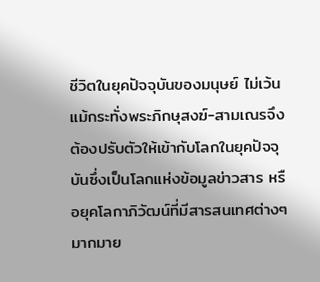ชีวิตในยุคปัจจุบันของมนุษย์ ไม่เว้นแม้กระทั่งพระภิกษุสงฆ์-สามเณรจึงต้องปรับตัวให้เข้ากับโลกในยุคปัจจุบันซึ่งเป็นโลกแห่งข้อมูลข่าวสาร หรือยุคโลกาภิวัฒน์ที่มีสารสนเทศต่างๆมากมาย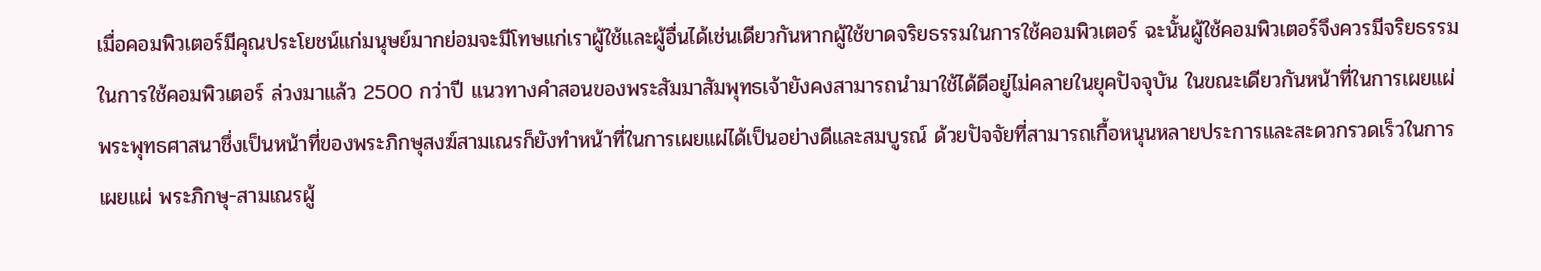เมื่อคอมพิวเตอร์มีคุณประโยชน์แก่มนุษย์มากย่อมจะมีโทษแก่เราผู้ใช้และผู้อื่นได้เช่นเดียวกันหากผู้ใช้ขาดจริยธรรมในการใช้คอมพิวเตอร์ ฉะนั้นผู้ใช้คอมพิวเตอร์จึงควรมีจริยธรรมในการใช้คอมพิวเตอร์ ล่วงมาแล้ว 2500 กว่าปี แนวทางคำสอนของพระสัมมาสัมพุทธเจ้ายังคงสามารถนำมาใช้ได้ดีอยู่ไม่คลายในยุคปัจจุบัน ในขณะเดียวกันหน้าที่ในการเผยแผ่พระพุทธศาสนาชึ่งเป็นหน้าที่ของพระภิกษุสงฆ์สามเณรก็ยังทำหน้าที่ในการเผยแผ่ได้เป็นอย่างดีและสมบูรณ์ ด้วยปัจจัยที่สามารถเกื้อหนุนหลายประการและสะดวกรวดเร็วในการเผยแผ่ พระภิกษุ-สามเณรผู้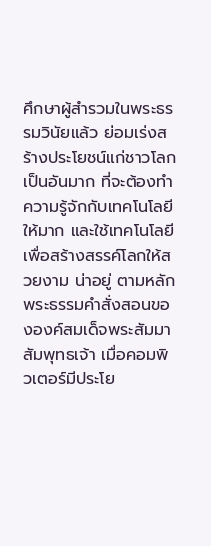ศึกษาผู้สำรวมในพระธรรมวินัยแล้ว ย่อมเร่งสร้างประโยชน์แก่ชาวโลกเป็นอันมาก ที่จะต้องทำความรู้จักกับเทคโนโลยีให้มาก และใช้เทคโนโลยีเพื่อสร้างสรรค์โลกให้สวยงาม น่าอยู่ ตามหลักพระธรรมคำสั่งสอนขององค์สมเด็จพระสัมมาสัมพุทธเจ้า เมื่อคอมพิวเตอร์มีประโย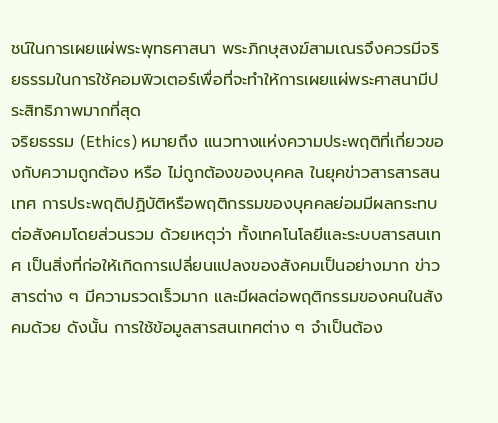ชน์ในการเผยแผ่พระพุทธศาสนา พระภิกษุสงฆ์สามเณรจึงควรมีจริยธรรมในการใช้คอมพิวเตอร์เพื่อที่จะทำให้การเผยแผ่พระศาสนามีประสิทธิภาพมากที่สุด
จริยธรรม (Ethics) หมายถึง แนวทางแห่งความประพฤติที่เกี่ยวของกับความถูกต้อง หรือ ไม่ถูกต้องของบุคคล ในยุคข่าวสารสารสนเทศ การประพฤติปฏิบัติหรือพฤติกรรมของบุคคลย่อมมีผลกระทบต่อสังคมโดยส่วนรวม ด้วยเหตุว่า ทั้งเทคโนโลยีและระบบสารสนเทศ เป็นสิ่งที่ก่อให้เกิดการเปลี่ยนแปลงของสังคมเป็นอย่างมาก ข่าวสารต่าง ๆ มีความรวดเร็วมาก และมีผลต่อพฤติกรรมของคนในสังคมด้วย ดังนั้น การใช้ข้อมูลสารสนเทศต่าง ๆ จำเป็นต้อง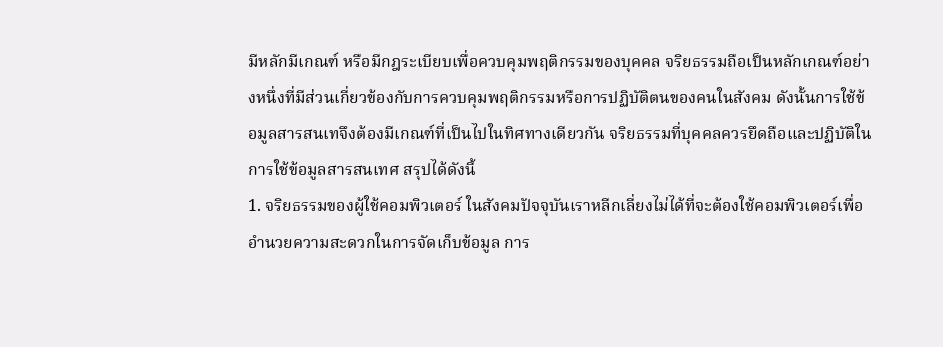มีหลักมีเกณฑ์ หรือมีกฎระเบียบเพื่อควบคุมพฤติกรรมของบุคคล จริยธรรมถือเป็นหลักเกณฑ์อย่างหนึ่งที่มีส่วนเกี่ยวข้องกับการควบคุมพฤติกรรมหรือการปฏิบัติตนของคนในสังคม ดังนั้นการใช้ข้อมูลสารสนเทจึงต้องมีเกณฑ์ที่เป็นไปในทิศทางเดียวกัน จริยธรรมที่บุคคลควรยึดถือและปฏิบัติในการใช้ข้อมูลสารสนเทศ สรุปได้ดังนี้
1. จริยธรรมของผู้ใช้คอมพิวเตอร์ ในสังคมปัจจุบันเราหลีกเลี่ยงไม่ได้ที่จะต้องใช้คอมพิวเตอร์เพื่ออำนวยความสะดวกในการจัดเก็บข้อมูล การ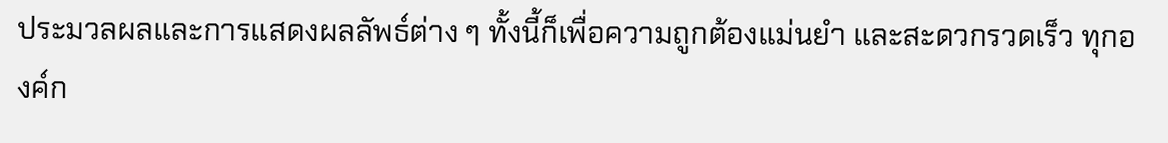ประมวลผลและการแสดงผลลัพธ์ต่าง ๆ ทั้งนี้ก็เพื่อความถูกต้องแม่นยำ และสะดวกรวดเร็ว ทุกองค์ก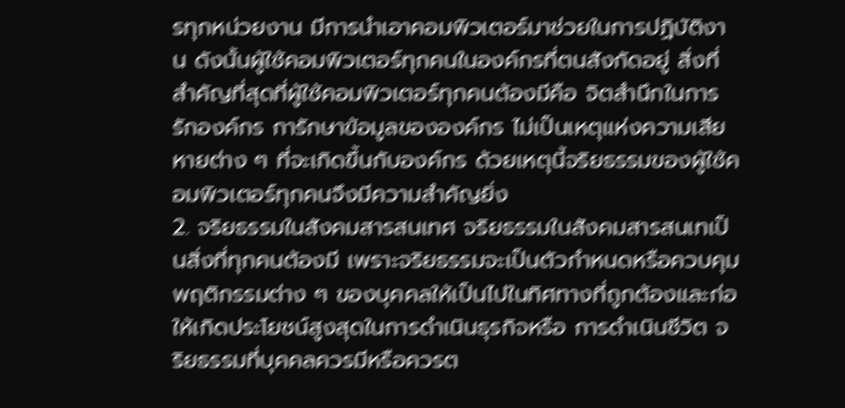รทุกหน่วยงาน มีการนำเอาคอมพิวเตอร์มาช่วยในการปฏิบัติงาน ดังนั้นผู้ใช้คอมพิวเตอร์ทุกคนในองค์กรที่ตนสังกัดอยู่ สิ่งที่สำคัญที่สุดที่ผู้ใช้คอมพิวเตอร์ทุกคนต้องมีคือ จิตสำนึกในการรักองค์กร การักษาข้อมูลขององค์กร ไม่เป็นเหตุแห่งความเสียหายต่าง ๆ ที่จะเกิดขึ้นกับองค์กร ด้วยเหตุนี้จริยธรรมของผู้ใช้คอมพิวเตอร์ทุกคนจึงมีความสำคัญยิ่ง
2. จริยธรรมในสังคมสารสนเทศ จริยธรรมในสังคมสารสนเทเป็นสิ่งที่ทุกคนต้องมี เพราะจริยธรรมจะเป็นตัวกำหนดหรือควบคุมพฤติกรรมต่าง ๆ ของบุคคลให้เป็นไปในทิศทางที่ถูกต้องและก่อให้เกิดประโยชน์สูงสุดในการดำเนินธุรกิจหรือ การดำเนินชีวิต จริยธรรมที่บุคคลควรมีหรือควรต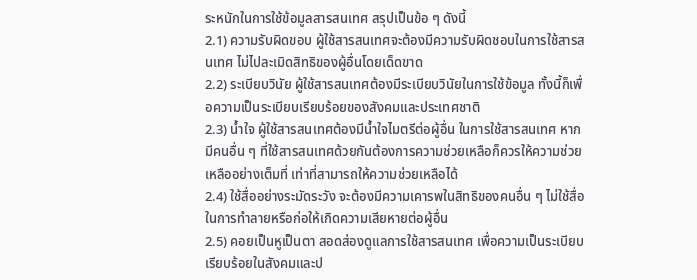ระหนักในการใช้ข้อมูลสารสนเทศ สรุปเป็นข้อ ๆ ดังนี้
2.1) ความรับผิดขอบ ผู้ใช้สารสนเทศจะต้องมีความรับผิดชอบในการใช้สารสนเทศ ไม่ไปละเมิดสิทธิของผู้อื่นโดยเด็ดขาด
2.2) ระเบียบวินัย ผู้ใช้สารสนเทศต้องมีระเบียบวินัยในการใช้ข้อมูล ทั้งนี้ก็เพื่อความเป็นระเบียบเรียบร้อยของสังคมและประเทศชาติ
2.3) น้ำใจ ผู้ใช้สารสนเทศต้องมีน้ำใจไมตรีต่อผู้อื่น ในการใช้สารสนเทศ หากมีคนอื่น ๆ ที่ใช้สารสนเทศด้วยกันต้องการความช่วยเหลือก็ควรให้ความช่วยเหลืออย่างเต็มที่ เท่าที่สามารถให้ความช่วยเหลือได้
2.4) ใช้สื่ออย่างระมัดระวัง จะต้องมีความเคารพในสิทธิของคนอื่น ๆ ไม่ใช้สื่อในการทำลายหรือก่อให้เกิดความเสียหายต่อผู้อื่น
2.5) คอยเป็นหูเป็นตา สอดส่องดูแลการใช้สารสนเทศ เพื่อความเป็นระเบียบเรียบร้อยในสังคมและป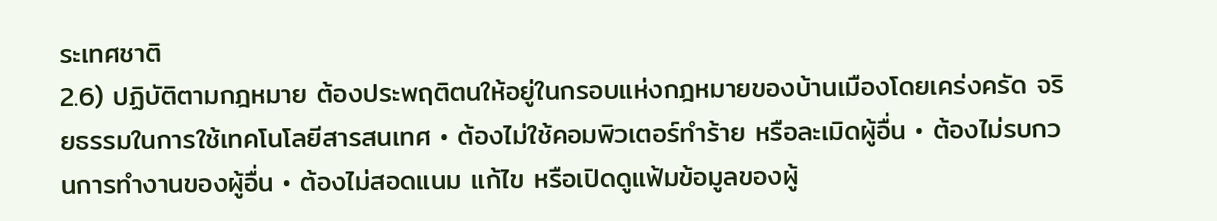ระเทศชาติ
2.6) ปฏิบัติตามกฎหมาย ต้องประพฤติตนให้อยู่ในกรอบแห่งกฎหมายของบ้านเมืองโดยเคร่งครัด จริยธรรมในการใช้เทคโนโลยีสารสนเทศ • ต้องไม่ใช้คอมพิวเตอร์ทำร้าย หรือละเมิดผู้อื่น • ต้องไม่รบกวนการทำงานของผู้อื่น • ต้องไม่สอดแนม แก้ไข หรือเปิดดูแฟ้มข้อมูลของผู้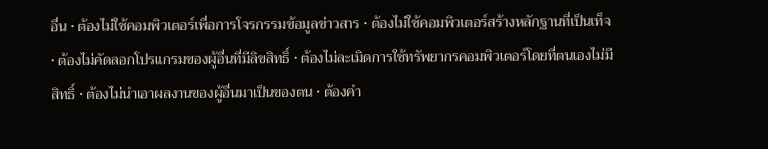อื่น • ต้องไม่ใช้คอมพิวเตอร์เพื่อการโจรกรรมข้อมูลข่าวสาร • ต้องไม่ใช้คอมพิวเตอร์สร้างหลักฐานที่เป็นเท็จ • ต้องไม่คัดลอกโปรแกรมของผู้อื่นที่มีลิขสิทธิ์ • ต้องไม่ละเมิดการใช้ทรัพยากรคอมพิวเตอร์โดยที่ตนเองไม่มีสิทธิ์ • ต้องไม่นำเอาผลงานของผู้อื่นมาเป็นของตน • ต้องคำ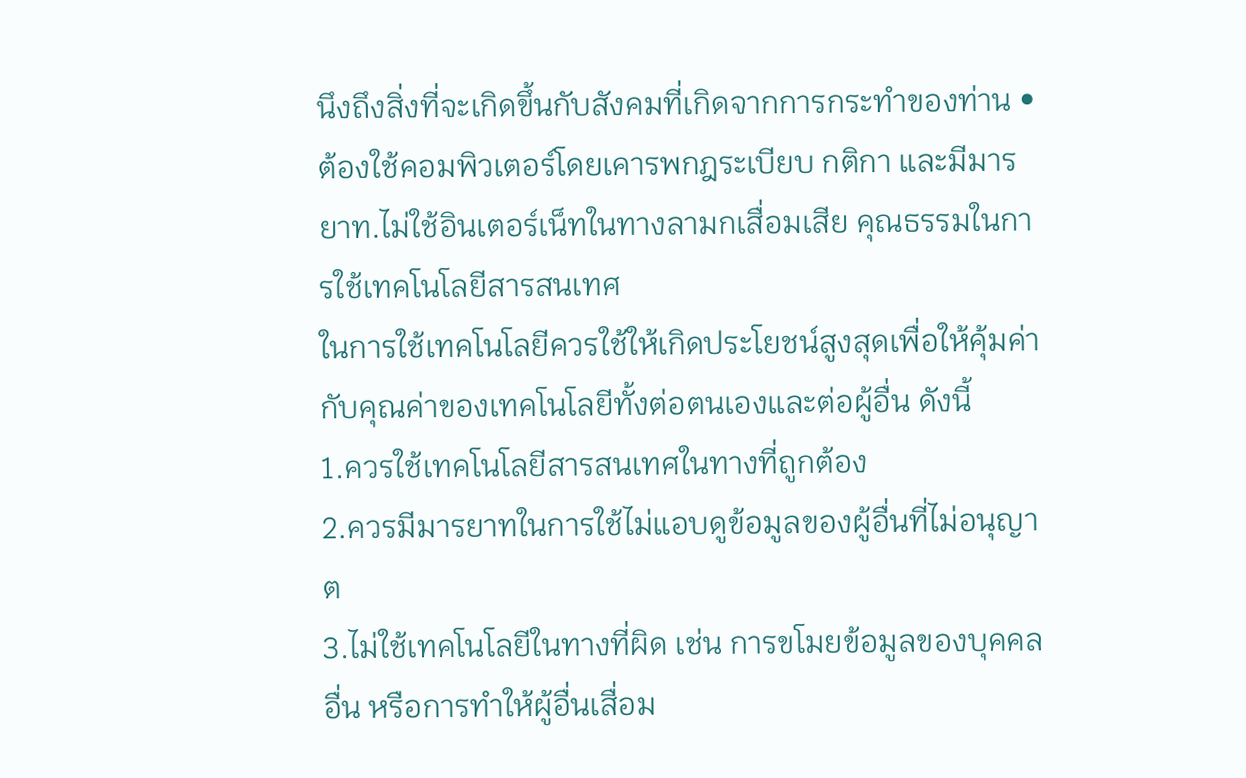นึงถึงสิ่งที่จะเกิดขึ้นกับสังคมที่เกิดจากการกระทำของท่าน • ต้องใช้คอมพิวเตอร์โดยเคารพกฎระเบียบ กติกา และมีมารยาท.ไม่ใช้อินเตอร์เน็ทในทางลามกเสื่อมเสีย คุณธรรมในการใช้เทคโนโลยีสารสนเทศ
ในการใช้เทคโนโลยีควรใช้ให้เกิดประโยชน์สูงสุดเพื่อให้คุ้มค่ากับคุณค่าของเทคโนโลยีทั้งต่อตนเองและต่อผู้อื่น ดังนี้
1.ควรใช้เทคโนโลยีสารสนเทศในทางที่ถูกต้อง
2.ควรมีมารยาทในการใช้ไม่แอบดูข้อมูลของผู้อื่นที่ไม่อนุญาต
3.ไม่ใช้เทคโนโลยีในทางที่ผิด เช่น การขโมยข้อมูลของบุคคลอื่น หรือการทำให้ผู้อื่นเสื่อม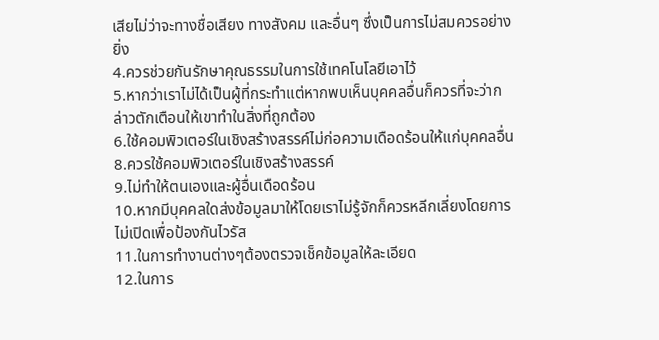เสียไม่ว่าจะทางชื่อเสียง ทางสังคม และอื่นๆ ซึ่งเป็นการไม่สมควรอย่างยิ่ง
4.ควรช่วยกันรักษาคุณธรรมในการใช้เทคโนโลยีเอาไว้
5.หากว่าเราไม่ได้เป็นผู้ที่กระทำแต่หากพบเห็นบุคคลอื่นก็ควรที่จะว่ากล่าวตักเตือนให้เขาทำในสิ่งที่ถูกต้อง
6.ใช้คอมพิวเตอร์ในเชิงสร้างสรรค์ไม่ก่อความเดือดร้อนให้แก่บุคคลอื่น8.ควรใช้คอมพิวเตอร์ในเชิงสร้างสรรค์
9.ไม่ทำให้ตนเองและผู้อื่นเดือดร้อน
10.หากมีบุคคลใดส่งข้อมูลมาให้โดยเราไม่รู้จักก็ควรหลีกเลี่ยงโดยการไม่เปิดเพื่อป้องกันไวรัส
11.ในการทำงานต่างๆต้องตรวจเช็คข้อมูลให้ละเอียด
12.ในการ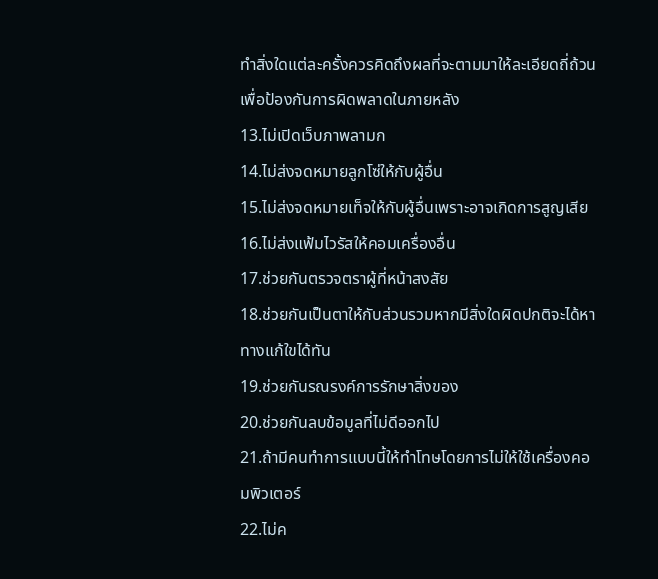ทำสิ่งใดแต่ละครั้งควรคิดถึงผลที่จะตามมาให้ละเอียดถี่ถ้วนเพื่อป้องกันการผิดพลาดในภายหลัง
13.ไม่เปิดเว็บภาพลามก
14.ไม่ส่งจดหมายลูกโซ่ให้กับผู้อื่น
15.ไม่ส่งจดหมายเท็จให้กับผู้อื่นเพราะอาจเกิดการสูญเสีย
16.ไม่ส่งแฟ้มไวรัสให้คอมเครื่องอื่น
17.ช่วยกันตรวจตราผู้ที่หน้าสงสัย
18.ช่วยกันเป็นตาให้กับส่วนรวมหากมีสิ่งใดผิดปกติจะได้หาทางแก้ใขได้ทัน
19.ช่วยกันรณรงค์การรักษาสิ่งของ
20.ช่วยกันลบข้อมูลที่ไม่ดีออกไป
21.ถ้ามีคนทำการแบบนี้ให้ทำโทษโดยการไม่ให้ใช้เครื่องคอมพิวเตอร์
22.ไม่ค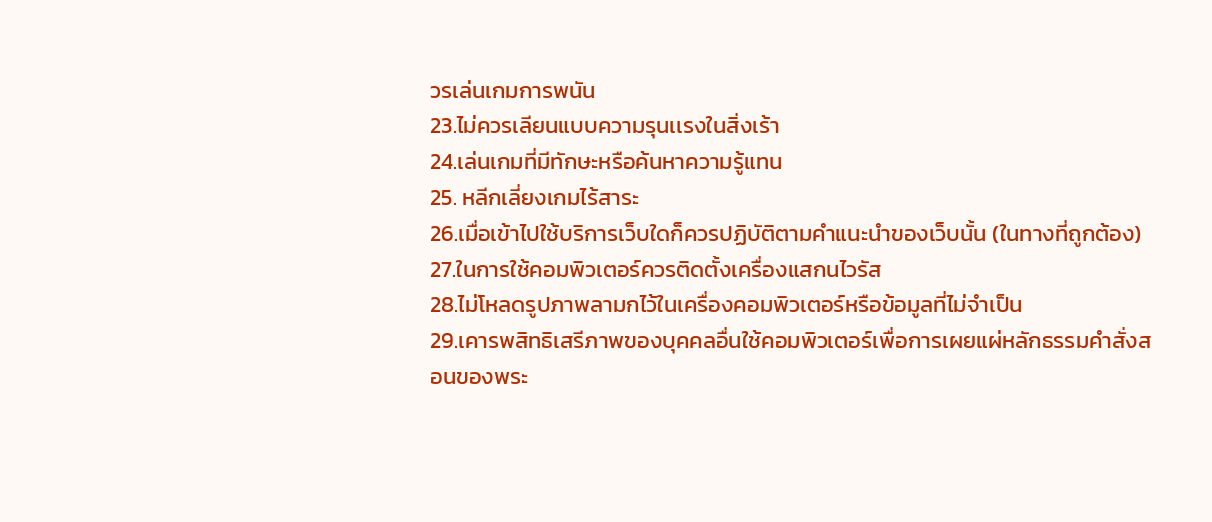วรเล่นเกมการพนัน
23.ไม่ควรเลียนแบบความรุนเเรงในสิ่งเร้า
24.เล่นเกมที่มีทักษะหรือค้นหาความรู้แทน
25. หลีกเลี่ยงเกมไร้สาระ
26.เมื่อเข้าไปใช้บริการเว็บใดก็ควรปฏิบัติตามคำแนะนำของเว็บนั้น (ในทางที่ถูกต้อง)
27.ในการใช้คอมพิวเตอร์ควรติดตั้งเครื่องแสกนไวรัส
28.ไม่โหลดรูปภาพลามกไว้ในเครื่องคอมพิวเตอร์หรือข้อมูลที่ไม่จำเป็น
29.เคารพสิทธิเสรีภาพของบุคคลอื่นใช้คอมพิวเตอร์เพื่อการเผยแผ่หลักธรรมคำสั่งสอนของพระ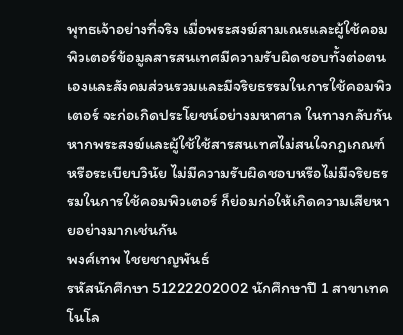พุทธเจ้าอย่างที่จริง เมื่อพระสงฆ์สามเณรและผู้ใช้คอมพิวเตอร์ข้อมูลสารสนเทศมีความรับผิดชอบทั้งต่อตนเองและสังคมส่วนรวมและมีจริยธรรมในการใช้คอมพิวเตอร์ จะก่อเกิดประโยชน์อย่างมหาศาล ในทางกลับกันหากพระสงฆ์และผู้ใช้ใช้สารสนเทศไม่สนใจกฎเกณฑ์หรือระเบียบวินัย ไม่มีความรับผิดชอบหรือไม่มีจริยธรรมในการใช้คอมพิวเตอร์ ก็ย่อมก่อให้เกิดความเสียหายอย่างมากเช่นกัน
พงศ์เทพ ไชยชาญพันธ์
รหัสนักศึกษา 51222202002 นักศึกษาปี 1 สาขาเทคโนโล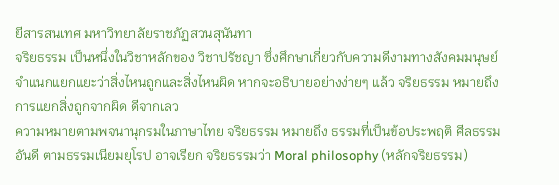ยีสารสนเทศ มหาวิทยาลัยราชภัฏสวนสุนันทา
จริยธรรม เป็นหนึ่งในวิชาหลักของ วิชาปรัชญา ซึ่งศึกษาเกี่ยวกับความดีงามทางสังคมมนุษย์ จำแนกแยกแยะว่าสิ่งไหนถูกและสิ่งไหนผิด หากจะอธิบายอย่างง่ายๆ แล้ว จริยธรรม หมายถึง การแยกสิ่งถูกจากผิด ดีจากเลว
ความหมายตามพจนานุกรมในภาษาไทย จริยธรรม หมายถึง ธรรมที่เป็นข้อประพฤติ ศีลธรรมอันดี ตามธรรมเนียมยุโรป อาจเรียก จริยธรรมว่า Moral philosophy (หลักจริยธรรม)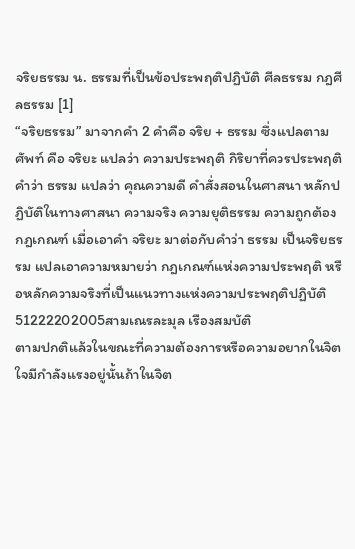จริยธรรม น. ธรรมที่เป็นข้อประพฤติปฏิบัติ ศีลธรรม กฎศีลธรรม [1]
“จริยธรรม” มาจากคำ 2 คำคือ จริย + ธรรม ซึ่งแปลตามศัพท์ คือ จริยะ แปลว่า ความประพฤติ กิริยาที่ควรประพฤติ คำว่า ธรรม แปลว่า คุณความดี คำสั่งสอนในศาสนา หลักปฏิบัติในทางศาสนา ความจริง ความยุติธรรม ความถูกต้อง กฎเกณฑ์ เมื่อเอาคำ จริยะ มาต่อกับคำว่า ธรรม เป็นจริยธรรม แปลเอาความหมายว่า กฎเกณฑ์แห่งความประพฤติ หรือหลักความจริงที่เป็นแนวทางแห่งความประพฤติปฏิบัติ
51222202005สามเณรละมุล เรืองสมบัติ
ตามปกติแล้วในขณะที่ความต้องการหรือความอยากในจิตใจมีกำลังแรงอยู่นั้นถ้าในจิต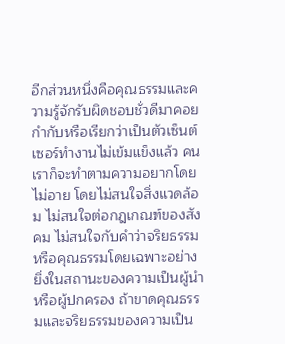อีกส่วนหนึ่งคือคุณธรรมและความรู้จักรับผิดชอบชั่วดีมาคอยกำกับหรือเรียกว่าเป็นตัวเซ็นต์เซอร์ทำงานไม่เข้มแข็งแล้ว คนเราก็จะทำตามความอยากโดยไม่อาย โดยไม่สนใจสิ่งแวดล้อม ไม่สนใจต่อกฎเกณฑ์ของสังคม ไม่สนใจกับคำว่าจริยธรรมหรือคุณธรรมโดยเฉพาะอย่างยิ่งในสถานะของความเป็นผู้นำหรือผู้ปกครอง ถ้าขาดคุณธรรมและจริยธรรมของความเป็น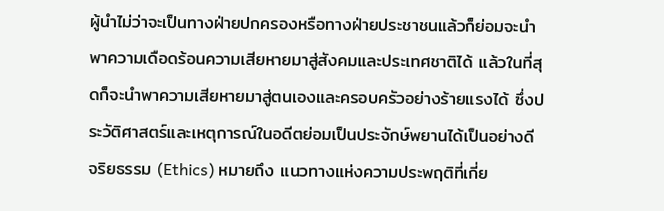ผู้นำไม่ว่าจะเป็นทางฝ่ายปกครองหรือทางฝ่ายประชาชนแล้วก็ย่อมจะนำพาความเดือดร้อนความเสียหายมาสู่สังคมและประเทศชาติได้ แล้วในที่สุดก็จะนำพาความเสียหายมาสู่ตนเองและครอบครัวอย่างร้ายแรงได้ ซึ่งประวัติศาสตร์และเหตุการณ์ในอดีตย่อมเป็นประจักษ์พยานได้เป็นอย่างดี
จริยธรรม (Ethics) หมายถึง แนวทางแห่งความประพฤติที่เกี่ย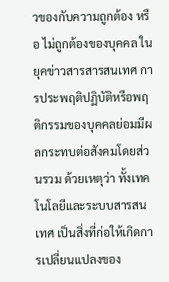วของกับความถูกต้อง หรือ ไม่ถูกต้องของบุคคล ในยุคข่าวสารสารสนเทศ การประพฤติปฏิบัติหรือพฤติกรรมของบุคคลย่อมมีผลกระทบต่อสังคมโดยส่วนรวม ด้วยเหตุว่า ทั้งเทคโนโลยีและระบบสารสนเทศ เป็นสิ่งที่ก่อให้เกิดการเปลี่ยนแปลงของ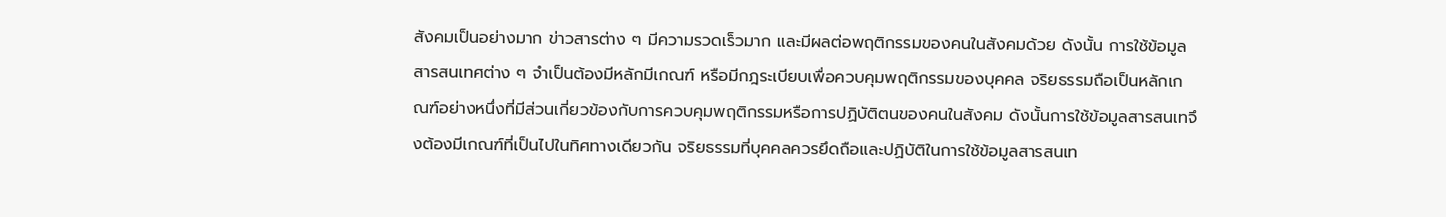สังคมเป็นอย่างมาก ข่าวสารต่าง ๆ มีความรวดเร็วมาก และมีผลต่อพฤติกรรมของคนในสังคมด้วย ดังนั้น การใช้ข้อมูลสารสนเทศต่าง ๆ จำเป็นต้องมีหลักมีเกณฑ์ หรือมีกฎระเบียบเพื่อควบคุมพฤติกรรมของบุคคล จริยธรรมถือเป็นหลักเกณฑ์อย่างหนึ่งที่มีส่วนเกี่ยวข้องกับการควบคุมพฤติกรรมหรือการปฏิบัติตนของคนในสังคม ดังนั้นการใช้ข้อมูลสารสนเทจึงต้องมีเกณฑ์ที่เป็นไปในทิศทางเดียวกัน จริยธรรมที่บุคคลควรยึดถือและปฏิบัติในการใช้ข้อมูลสารสนเท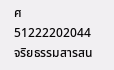ศ
51222202044
จริยธรรมสารสน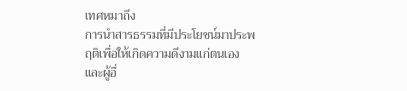เทศหมาถึง
การนำสารธรรมที่มีประโยชน์มาประพฤติเพื่อให้เกิดความดีงามแก่ตนเองและผู้อื่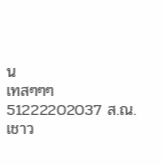น
เทสๆๆๆ 51222202037 ส.ณ.เชาว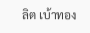ลิต เบ้าทอง